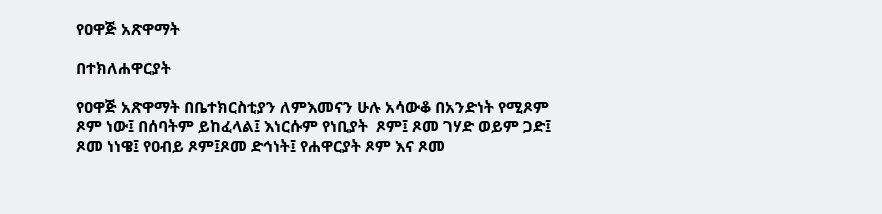የዐዋጅ አጽዋማት

በተክለሐዋርያት

የዐዋጅ አጽዋማት በቤተክርስቲያን ለምእመናን ሁሉ አሳውቆ በአንድነት የሚጾም ጾም ነው፤ በሰባትም ይከፈላል፤ እነርሱም የነቢያት  ጾም፤ ጾመ ገሃድ ወይም ጋድ፤ ጾመ ነነዌ፤ የዐብይ ጾም፤ጾመ ድኅነት፤ የሐዋርያት ጾም እና ጾመ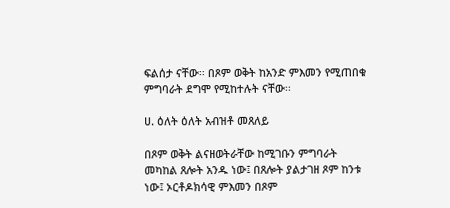ፍልሰታ ናቸው፡፡ በጾም ወቅት ከአንድ ምእመን የሚጠበቁ ምግባራት ደግሞ የሚከተሉት ናቸው፡፡

ሀ. ዕለት ዕለት አብዝቶ መጸለይ

በጾም ወቅት ልናዘወትራቸው ከሚገቡን ምግባራት መካከል ጸሎት አንዱ ነው፤ በጸሎት ያልታገዘ ጾም ከንቱ ነው፤ ኦርቶዶክሳዊ ምእመን በጾም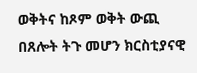ወቅትና ከጾም ወቅት ውጪ በጸሎት ትጉ መሆን ክርስቲያናዊ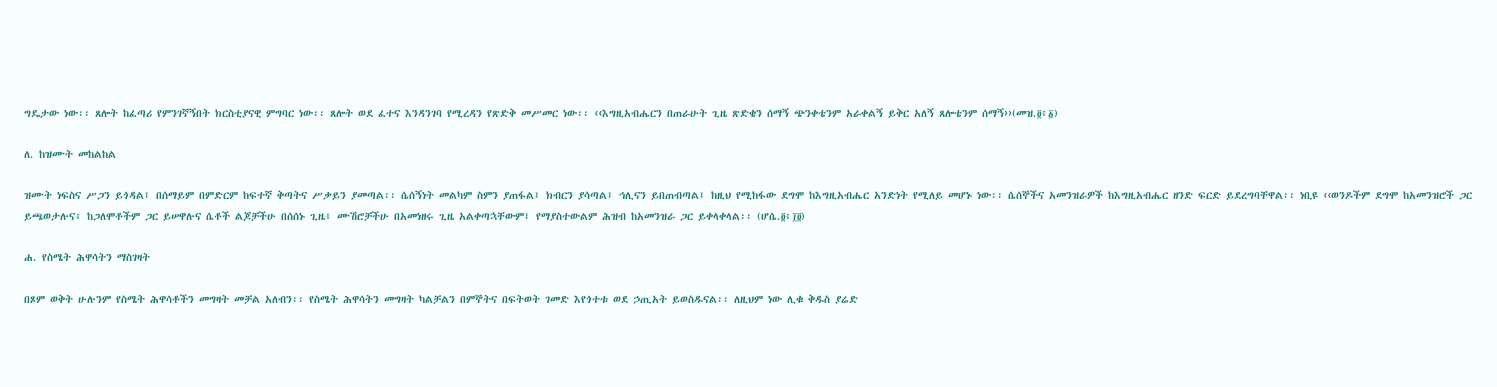ግዴታው ነው፡፡ ጸሎት ከፈጣሪ የምንገኛኝበት ክርስቲያናዊ ምግባር ነው፡፡ ጸሎት ወደ ፈተና እንዳንገባ የሚረዳን የጽድቅ መሥመር ነው፡፡ ‹‹እግዚአብሔርን በጠራሁት ጊዜ ጽድቄን ሰማኝ ጭንቀቴንም አራቀልኝ ይቅር አለኝ ጸሎቴንም ሰማኝ››(መዝ.፬፥፩)

ለ. ከዝሙት መከልከል

ዝሙት ነፍስና ሥጋን ይጎዳል፤ በሰማይም በምድርም ከፍተኛ ቅጣትና ሥቃይን ያመጣል፡፡ ሴሰኝነት መልካም ስምን ያጠፋል፤ ክብርን ያሳጣል፤ ኅሊናን ይበጠብጣል፤ ከዚህ የሚከፋው ደግሞ ከእግዚአብሔር አንድነት የሚለይ መሆኑ ነው፡፡ ሴሰኞችና አመንዝራዎች ከእግዚአብሔር ዘንድ ፍርድ ይደረግባቸዋል፡፡ ነቢዩ ‹‹ወንዶችም ደግሞ ከአመንዝሮች ጋር ይጫወታሉና፥ ከጋለሞቶችም ጋር ይሠዋሉና ሴቶች ልጆቻችሁ በሰሰኑ ጊዜ፥ ሙሽሮቻችሁ በአመነዘሩ ጊዜ አልቀጣኋቸውም፤ የማያስተውልም ሕዝብ ከአመንዝራ ጋር ይቀላቀላል፡፡ (ሆሴ.፬፥፲፬)

ሐ. የስሜት ሕዋሳትን ማስገዛት

በጾም ወቅት ሁሉንም የስሜት ሕዋሳቶችን መግዛት መቻል አለብን፡፡ የስሜት ሕዋሳትን መግዛት ካልቻልን በምኞትና በፍትወት ገመድ እየጎተቱ ወደ ኃጢአት ይወስዱናል፡፡ ለዚህም ነው ሊቁ ቅዱስ ያሬድ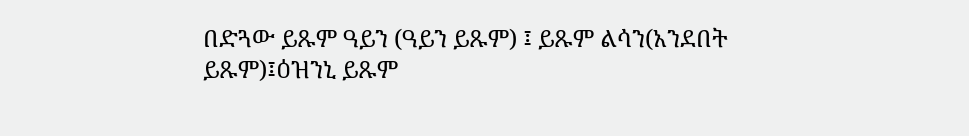በድጓው ይጹም ዓይን (ዓይን ይጹም) ፤ ይጹም ልሳን(አንደበት ይጹም)፤ዕዝንኒ ይጹም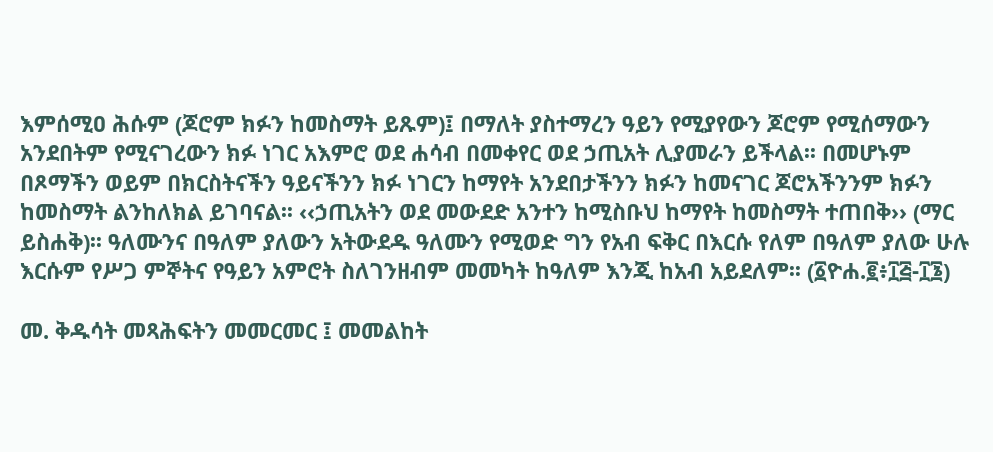እምሰሚዐ ሕሱም (ጆሮም ክፉን ከመስማት ይጹም)፤ በማለት ያስተማረን ዓይን የሚያየውን ጆሮም የሚሰማውን አንደበትም የሚናገረውን ክፉ ነገር አእምሮ ወደ ሐሳብ በመቀየር ወደ ኃጢአት ሊያመራን ይችላል፡፡ በመሆኑም በጾማችን ወይም በክርስትናችን ዓይናችንን ክፉ ነገርን ከማየት አንደበታችንን ክፉን ከመናገር ጆሮአችንንም ክፉን ከመስማት ልንከለክል ይገባናል፡፡ ‹‹ኃጢአትን ወደ መውደድ አንተን ከሚስቡህ ከማየት ከመስማት ተጠበቅ›› (ማር ይስሐቅ)፡፡ ዓለሙንና በዓለም ያለውን አትውደዱ ዓለሙን የሚወድ ግን የአብ ፍቅር በእርሱ የለም በዓለም ያለው ሁሉ እርሱም የሥጋ ምኞትና የዓይን አምሮት ስለገንዘብም መመካት ከዓለም እንጂ ከአብ አይደለም፡፡ (፩ዮሐ.፪፥፲፭‐፲፮)

መ. ቅዱሳት መጻሕፍትን መመርመር ፤ መመልከት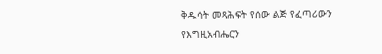ቅዱሳት መጻሕፍት የሰው ልጅ የፈጣሪውን የእግዚአብሔርን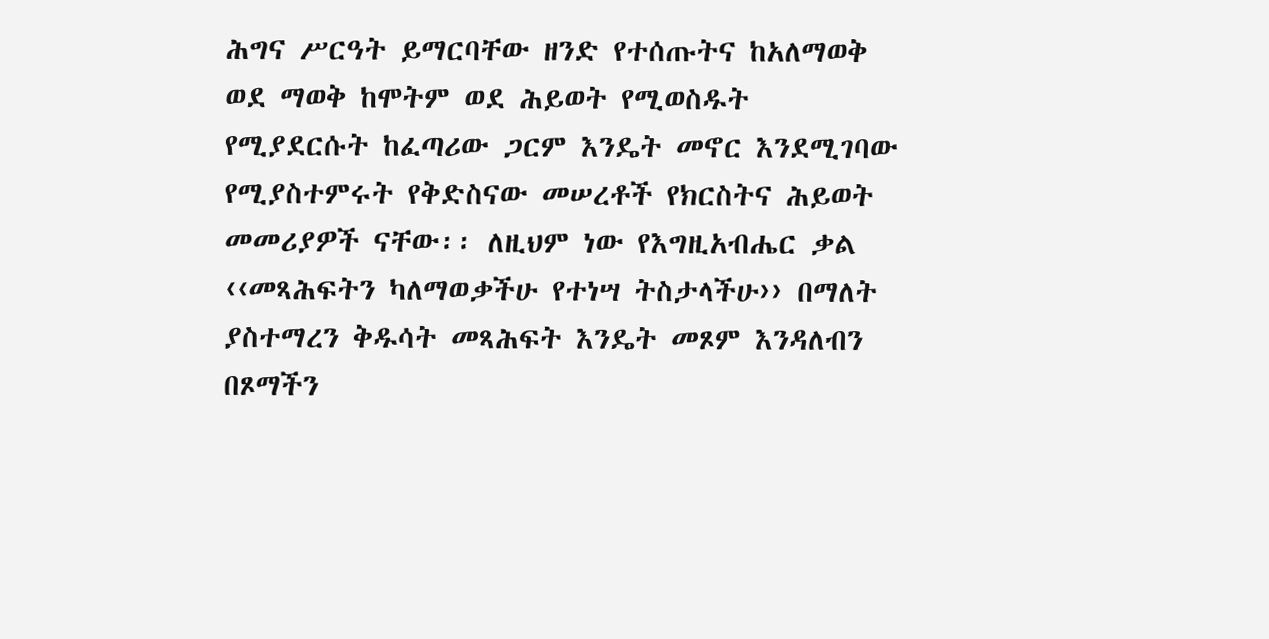ሕግና ሥርዓት ይማርባቸው ዘንድ የተሰጡትና ከአለማወቅ ወደ ማወቅ ከሞትም ወደ ሕይወት የሚወስዱት የሚያደርሱት ከፈጣሪው ጋርም እንዴት መኖር እንደሚገባው የሚያስተምሩት የቅድስናው መሠረቶች የክርስትና ሕይወት መመሪያዎች ናቸው፡፡ ለዚህም ነው የእግዚአብሔር ቃል ‹‹መጻሕፍትን ካለማወቃችሁ የተነሣ ትስታላችሁ›› በማለት ያስተማረን ቅዱሳት መጻሕፍት እንዴት መጾም እንዳለብን በጾማችን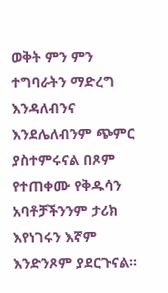ወቅት ምን ምን ተግባራትን ማድረግ እንዳለብንና እንደሌለብንም ጭምር ያስተምሩናል በጾም የተጠቀሙ የቅዱሳን አባቶቻችንንም ታሪክ እየነገሩን እኛም እንድንጾም ያደርጉናል፡፡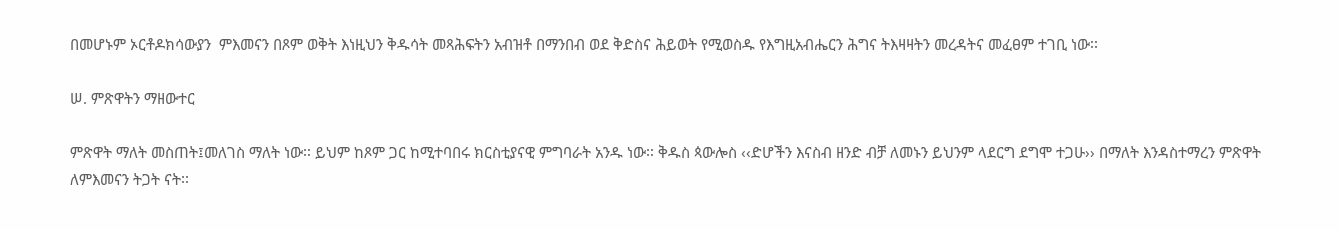በመሆኑም ኦርቶዶክሳውያን  ምእመናን በጾም ወቅት እነዚህን ቅዱሳት መጻሕፍትን አብዝቶ በማንበብ ወደ ቅድስና ሕይወት የሚወስዱ የእግዚአብሔርን ሕግና ትእዛዛትን መረዳትና መፈፀም ተገቢ ነው፡፡

ሠ. ምጽዋትን ማዘውተር

ምጽዋት ማለት መስጠት፤መለገስ ማለት ነው፡፡ ይህም ከጾም ጋር ከሚተባበሩ ክርስቲያናዊ ምግባራት አንዱ ነው፡፡ ቅዱስ ጳውሎስ ‹‹ድሆችን እናስብ ዘንድ ብቻ ለመኑን ይህንም ላደርግ ደግሞ ተጋሁ›› በማለት እንዳስተማረን ምጽዋት ለምእመናን ትጋት ናት፡፡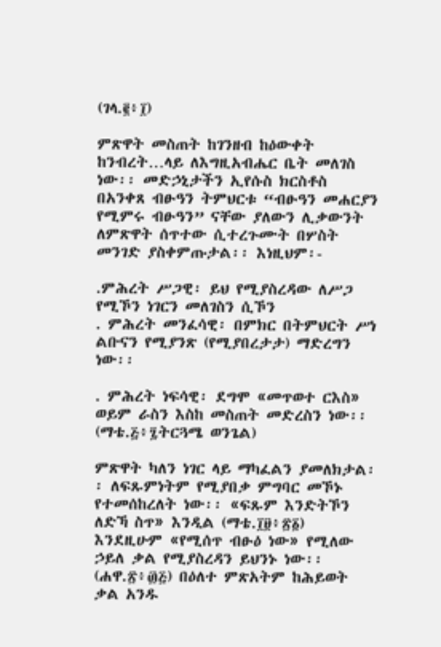(ገላ.፪፥፲)

ምጽዋት መስጠት ከገንዘብ ከዕውቀት ከንብረት…ላይ ለእግዚአብሔር ቤት መለገስ ነው፡፡ መድኃኒታችን ኢየሱስ ክርስቶስ በአንቀጸ ብፁዓን ትምህርቱ “ብፁዓን መሐርያን የሚምሩ ብፁዓን” ናቸው ያለውን ሊቃውንት ለምጽዋት ሰጥተው ሲተረጉሙት በሦስት መንገድ ያስቀምጡታል፡፡ እነዚህም፡-

.ምሕረት ሥጋዊ፡ ይህ የሚያስረዳው ለሥጋ የሚኾን ነገርን መለገስን ሲኾን
. ምሕረት መንፈሳዊ፡ በምክር በትምህርት ሥነ ልቡናን የሚያንጽ (የሚያበረታታ) ማድረግን ነው፡፡

. ምሕረት ነፍሳዊ፡ ደግሞ «መጥወተ ርእስ» ወይም ራስን እስከ መስጠት መድረስን ነው፡፡ (ማቴ.፭፥፯ትርጓሜ ወንጌል)

ምጽዋት ካለን ነገር ላይ ማካፈልን ያመለክታል፡፡ ለፍጹምነትም የሚያበቃ ምግባር መኾኑ የተመሰከረለት ነው፡፡ «ፍጹም እንድትኾን ለድኻ ስጥ» እንዲል (ማቴ.፲፱፥፳፩) እንደዚሁም «የሚሰጥ ብፁዕ ነው» የሚለው ኃይለ ቃል የሚያስረዳን ይህንኑ ነው፡፡ (ሐዋ.፳፥፴፭) በዕለተ ምጽአትም ከሕይወት ቃል አንዱ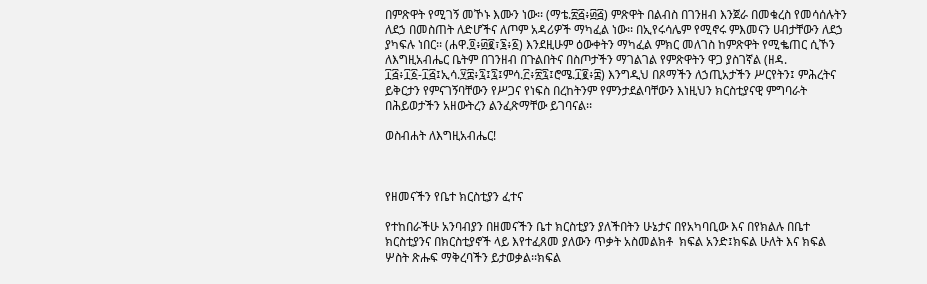በምጽዋት የሚገኝ መኾኑ እሙን ነው፡፡ (ማቴ.፳፭፥፴፭) ምጽዋት በልብስ በገንዘብ እንጀራ በመቁረስ የመሳሰሉትን ለደኃ በመስጠት ለድሆችና ለጦም አዳሪዎች ማካፈል ነው፡፡ በኢየሩሳሌም የሚኖሩ ምእመናን ሀብታቸውን ለደኃ ያካፍሉ ነበር፡፡ (ሐዋ.፬፥፴፪፣፮፥፩) እንደዚሁም ዕውቀትን ማካፈል ምክር መለገስ ከምጽዋት የሚቈጠር ሲኾን ለእግዚአብሔር ቤትም በገንዘብ በጉልበትና በስጦታችን ማገልገል የምጽዋትን ዋጋ ያስገኛል (ዘዳ. ፲፭፥፲፩‐፲፭፤ኢሳ.፶፰፥፯፤፯፤ምሳ.፫፥፳፯፤ሮሜ.፲፪፥፰) እንግዲህ በጾማችን ለኃጢአታችን ሥርየትን፤ ምሕረትና ይቅርታን የምናገኝባቸውን የሥጋና የነፍስ በረከትንም የምንታደልባቸውን እነዚህን ክርስቲያናዊ ምግባራት በሕይወታችን አዘውትረን ልንፈጽማቸው ይገባናል፡፡

ወስብሐት ለእግዚአብሔር!



የዘመናችን የቤተ ክርስቲያን ፈተና

የተከበራችሁ አንባብያን በዘመናችን ቤተ ክርስቲያን ያለችበትን ሁኔታና በየአካባቢው እና በየክልሉ በቤተ ክርስቲያንና በክርስቲያኖች ላይ እየተፈጸመ ያለውን ጥቃት አስመልክቶ  ክፍል አንድ፤ክፍል ሁለት እና ክፍል ሦስት ጽሑፍ ማቅረባችን ይታወቃል፡፡ክፍል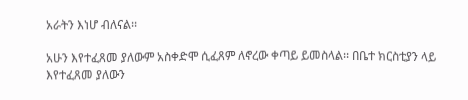አራትን እነሆ ብለናል፡፡

አሁን እየተፈጸመ ያለውም አስቀድሞ ሲፈጸም ለኖረው ቀጣይ ይመስላል፡፡ በቤተ ክርስቲያን ላይ እየተፈጸመ ያለውን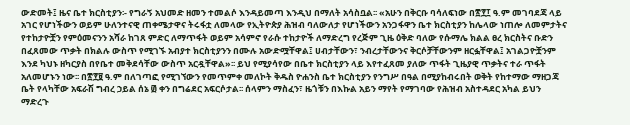ውድመት፤ ዜና ቤተ ክርስቲያን፡- የግራኝ አህመድ ዘመን ተመልሶ እንዳይመጣ እንዲህ በማለት አሳስቧል፡፡ «አሁን በቅርቡ ባሳለፍነው በ፳፻፲ ዓ.ም መገባደጃ ላይ አገር የሆነችውን ወይም ሁለንተናዊ ጠቀሜታዋና ትሩፋቷ ለመላው የኢትዮጵያ ሕዝብ ባለውለታ የሆነችውን አንጋፋዋን ቤተ ክርስቲያን ከሌላው ነጠሎ ለመምታትና የተከታዮቿን የምዕመናንን አሻራ ከገጸ ምድር ለማጥፋት ወይም አሳምኖ የራሱ ተከታዮች ለማድረግ የረጅም ጊዜ ዕቅድ ባለው የሱማሌ ክልል ፀረ ክርስትና ቡድን በፈጸመው ጥቃት በክልሉ ውስጥ የሚገኙ አብያተ ክርስቲያንን በሙሉ አውድሟቸዋል፤ ሀብታቸውን፣ ንብረታቸውንና ቅርሶቻቸውንም ዘርፏቸዋል፤ አገልጋዮቿንም እንደ ካህኑ ዘካርያስ በየቤተ መቅደሳቸው ውስጥ አርዷቸዋል»፡፡ ይህ የሚያሳየው በቤተ ክርስቲያን ላይ እየተፈጸመ ያለው ጥፋት ጊዜያዊ ጥቃትና ተራ ጥፋት አለመሆኑን ነው፡፡ በ፳፻፱ ዓ.ም በለገጣፎ የሚገኘውን የመጥምቀ መለኮት ቅዱስ ዮሐንስ ቤተ ክርስቲያን የንግሥ በዓል በሚያከብሩበት ወቅት የከተማው ማዘጋጃ ቤት የላካቸው አፍራሽ ግብረ ኃይል ሰኔ ፴ ቀን በግሬደር አፍርሶታል፡፡ ሰላምን ማስፈን፣ ዜጎቹን በእኩል አይን ማየት የማገባው የሕዝብ አስተዳደር አካል ይህን ማድረጉ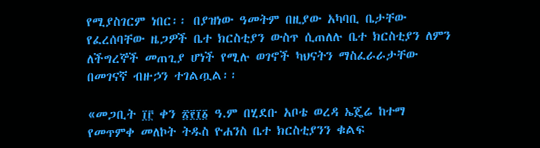የሚያስገርም ነበር፡፡ በያዝነው ዓመትም በዚያው አካባቢ ቤታቸው የፈረሰባቸው ዜጋዎች ቤተ ክርስቲያን ውስጥ ሲጠለሉ ቤተ ክርስቲያን ለምን ለችግረኞች መጠጊያ ሆነች የሚሉ ወገኖች ካህናትን ማስፈራራታቸው በመገናኛ ብዙኃን ተገልጧል፡፡

«መጋቢት ፲፫ ቀን ፳፻፲፩ ዓ.ም በሂደቡ አቦቴ ወረዳ ኤጄሬ ከተማ የመጥምቀ መለኮት ትዱስ ዮሐንስ ቤተ ክርስቲያንን ቁልፍ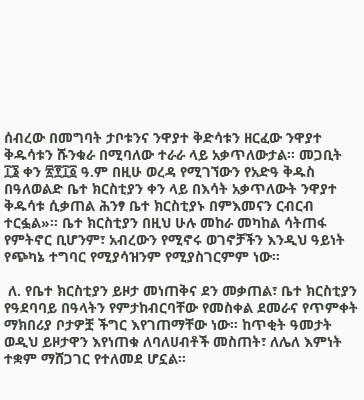ሰብረው በመግባት ታቦቱንና ንዋያተ ቅድሳቱን ዘርፈው ንዋያተ ቅዱሳቱን ሹንቁራ በሚባለው ተራራ ላይ አቃጥለውታል፡፡ መጋቢት ፲፮ ቀን ፳፻፲፩ ዓ.ም በዚሁ ወረዳ የሚገኘውን የአድዓ ቅዱስ በዓለወልድ ቤተ ክርስቲያን ቀን ላይ በእሳት አቃጥለውት ንዋያተ ቅዱሳቱ ሲቃጠል ሕንፃ ቤተ ክርስቲያኑ በምእመናን ርብርብ ተርፏል»፡፡ ቤተ ክርስቲያን በዚህ ሁሉ መከራ መካከል ሳትጠፋ የምትኖር ቢሆንም፣ አብረውን የሚኖሩ ወገኖቻችን እንዲህ ዓይነት የጭካኔ ተግባር የሚያሳዝንም የሚያስገርምም ነው፡፡

 ለ. የቤተ ክርስቲያን ይዞታ መነጠቅና ደን መቃጠል፣ ቤተ ክርስቲያን የዓደባባይ በዓላትን የምታከብርባቸው የመስቀል ደመራና የጥምቀት ማክበሪያ ቦታዎቿ ችግር እየገጠማቸው ነው፡፡ ከጥቂት ዓመታት ወዲህ ይዞታዋን እየነጠቁ ለባለሀብቶች መስጠት፣ ለሌለ እምነት ተቋም ማሸጋገር የተለመደ ሆኗል፡፡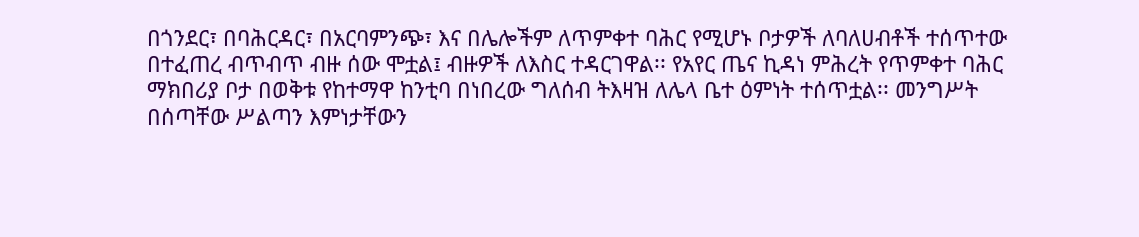በጎንደር፣ በባሕርዳር፣ በአርባምንጭ፣ እና በሌሎችም ለጥምቀተ ባሕር የሚሆኑ ቦታዎች ለባለሀብቶች ተሰጥተው በተፈጠረ ብጥብጥ ብዙ ሰው ሞቷል፤ ብዙዎች ለእስር ተዳርገዋል፡፡ የአየር ጤና ኪዳነ ምሕረት የጥምቀተ ባሕር ማክበሪያ ቦታ በወቅቱ የከተማዋ ከንቲባ በነበረው ግለሰብ ትእዛዝ ለሌላ ቤተ ዕምነት ተሰጥቷል፡፡ መንግሥት በሰጣቸው ሥልጣን እምነታቸውን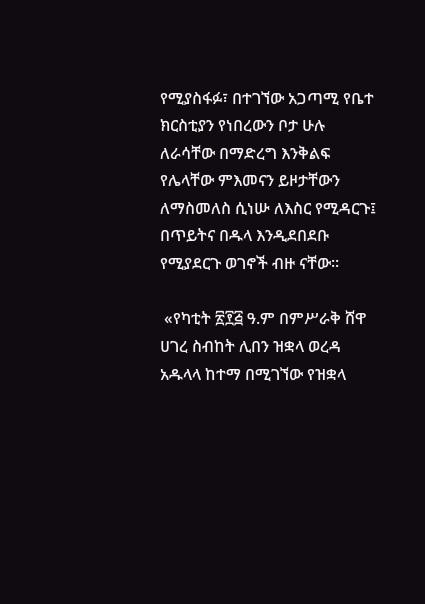የሚያስፋፉ፣ በተገኘው አጋጣሚ የቤተ ክርስቲያን የነበረውን ቦታ ሁሉ ለራሳቸው በማድረግ እንቅልፍ የሌላቸው ምእመናን ይዞታቸውን ለማስመለስ ሲነሡ ለእስር የሚዳርጉ፤ በጥይትና በዱላ እንዲደበደቡ የሚያደርጉ ወገኖች ብዙ ናቸው፡፡

 «የካቲት ፳፻፭ ዓ.ም በምሥራቅ ሸዋ ሀገረ ስብከት ሊበን ዝቋላ ወረዳ አዱላላ ከተማ በሚገኘው የዝቋላ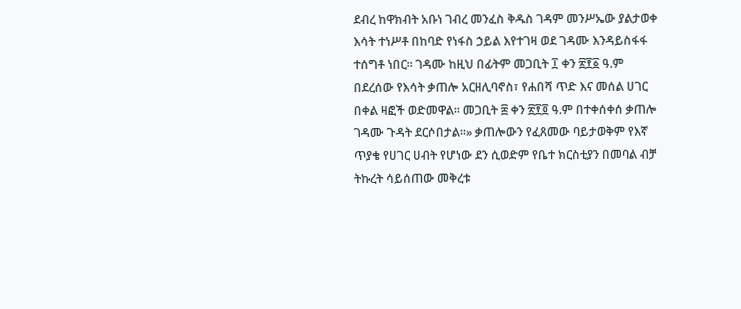ደብረ ከዋክብት አቡነ ገብረ መንፈስ ቅዱስ ገዳም መንሥኤው ያልታወቀ እሳት ተነሥቶ በከባድ የነፋስ ኃይል እየተገዛ ወደ ገዳሙ እንዳይስፋፋ ተሰግቶ ነበር፡፡ ገዳሙ ከዚህ በፊትም መጋቢት ፲ ቀን ፳፻፩ ዓ.ም በደረሰው የእሳት ቃጠሎ አርዘሊባኖስ፣ የሐበሻ ጥድ እና መሰል ሀገር በቀል ዛፎች ወድመዋል፡፡ መጋቢት ፰ ቀን ፳፻፬ ዓ.ም በተቀሰቀሰ ቃጠሎ ገዳሙ ጉዳት ደርሶበታል፡፡» ቃጠሎውን የፈጸመው ባይታወቅም የእኛ ጥያቄ የሀገር ሀብት የሆነው ደን ሲወድም የቤተ ክርስቲያን በመባል ብቻ ትኩረት ሳይሰጠው መቅረቱ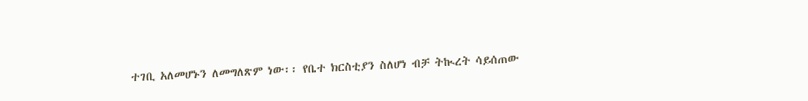ተገቢ አለመሆኑን ለመግለጽም ነው፡፡ የቤተ ክርስቲያን ስለሆነ ብቻ ትኲረት ሳይሰጠው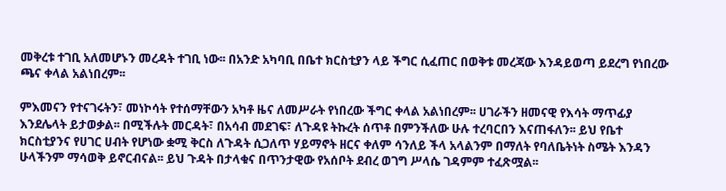መቅረቱ ተገቢ አለመሆኑን መረዳት ተገቢ ነው፡፡ በአንድ አካባቢ በቤተ ክርስቲያን ላይ ችግር ሲፈጠር በወቅቱ መረጃው እንዳይወጣ ይደረግ የነበረው ጫና ቀላል አልነበረም፡፡

ምእመናን የተናገሩትን፣ መነኮሳት የተሰማቸውን አካቶ ዜና ለመሥራት የነበረው ችግር ቀላል አልነበረም፡፡ ሀገራችን ዘመናዊ የእሳት ማጥፊያ እንደሌላት ይታወቃል፡፡ በሚችሉት መርዳት፣ በአሳብ መደገፍ፣ ለጉዳዩ ትኩረት ሰጥቶ በምንችለው ሁሉ ተረባርበን እናጠፋለን፡፡ ይህ የቤተ ክርስቲያንና የሀገር ሀብት የሆነው ቋሚ ቅርስ ለጉዳት ሲጋለጥ ሃይማኖት ዘርና ቀለም ሳንለይ ችላ አላልንም በማለት የባለቤትነት ስሜት እንዳን ሁላችንም ማሳወቅ ይኖርብናል፡፡ ይህ ጉዳት በታላቁና በጥንታዊው የአሰቦት ደብረ ወገግ ሥላሴ ገዳምም ተፈጽሟል፡፡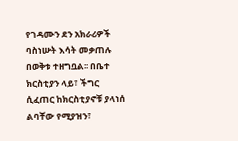የገዳሙን ደን አክራሪዎች ባስነሡት እሳት መቃጠሉ በወቅቱ ተዘግቧል፡፡ በቤተ ክርስቲያን ላይ፣ ችግር ሲፈጠር ከክርስቲያኖቹ ያላነሰ ልባቸው የሚያዝን፣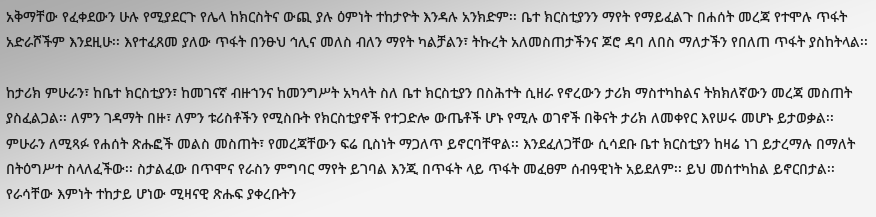አቅማቸው የፈቀደውን ሁሉ የሚያደርጉ የሌላ ከክርስትና ውጪ ያሉ ዕምነት ተከታዮት እንዳሉ አንክድም፡፡ ቤተ ክርስቲያንን ማየት የማይፈልጉ በሐሰት መረጃ የተሞሉ ጥፋት አድራሾችም እንደዚሁ፡፡ እየተፈጸመ ያለው ጥፋት በንፁህ ኅሊና መለስ ብለን ማየት ካልቻልን፣ ትኩረት አለመስጠታችንና ጆሮ ዳባ ለበስ ማለታችን የበለጠ ጥፋት ያስከትላል፡፡

ከታሪክ ምሁራን፣ ከቤተ ክርስቲያን፣ ከመገናኛ ብዙኀንና ከመንግሥት አካላት ስለ ቤተ ክርስቲያን በስሕተት ሲዘራ የኖረውን ታሪክ ማስተካከልና ትክክለኛውን መረጃ መስጠት ያስፈልጋል፡፡ ለምን ገዳማት በዙ፣ ለምን ቱሪስቶችን የሚስቡት የክርስቲያኖች የተጋድሎ ውጤቶች ሆኑ የሚሉ ወገኖች በቅናት ታሪክ ለመቀየር እየሠሩ መሆኑ ይታወቃል፡፡ ምሁራን ለሚጻፉ የሐሰት ጽሑፎች መልስ መስጠት፣ የመረጃቸውን ፍሬ ቢስነት ማጋለጥ ይኖርባቸዋል፡፡ እንደፈለጋቸው ሲሳደቡ ቤተ ክርስቲያን ከዛሬ ነገ ይታረማሉ በማለት በትዕግሥተ ስላለፈችው፡፡ ስታልፈው በጥሞና የራስን ምግባር ማየት ይገባል እንጂ በጥፋት ላይ ጥፋት መፈፀም ሰብዓዊነት አይደለም፡፡ ይህ መሰተካከል ይኖርበታል፡፡ የራሳቸው እምነት ተከታይ ሆነው ሚዛናዊ ጽሑፍ ያቀረቡትን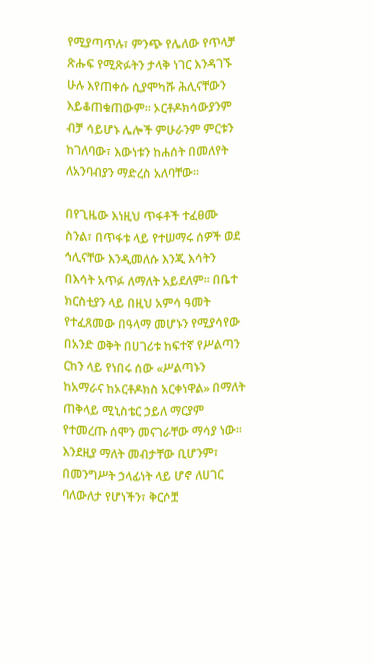የሚያጣጥሉ፣ ምንጭ የሌለው የጥላቻ ጽሑፍ የሚጽፉትን ታላቅ ነገር እንዳገኙ ሁሉ እየጠቀሱ ሲያሞካሹ ሕሊናቸውን እይቆጠቁጠውም፡፡ ኦርቶዶክሳውያንም ብቻ ሳይሆኑ ሌሎች ምሁራንም ምርቱን ከገለባው፣ እውነቱን ከሐሰት በመለየት ለአንባብያን ማድረስ አለባቸው፡፡

በየጊዜው እነዚህ ጥፋቶች ተፈፀሙ ስንል፣ በጥፋቱ ላይ የተሠማሩ ሰዎች ወደ ኅሊናቸው እንዲመለሱ እንጂ እሳትን በእሳት አጥፉ ለማለት አይደለም፡፡ በቤተ ክርስቲያን ላይ በዚህ አምሳ ዓመት የተፈጸመው በዓላማ መሆኑን የሚያሳየው በአንድ ወቅት በሀገሪቱ ከፍተኛ የሥልጣን ርከን ላይ የነበሩ ሰው «ሥልጣኑን ከአማራና ከኦርቶዶክስ አርቀነዋል» በማለት ጠቅላይ ሚኒስቴር ኃይለ ማርያም የተመረጡ ሰሞን መናገራቸው ማሳያ ነው፡፡ እንደዚያ ማለት መብታቸው ቢሆንም፣ በመንግሥት ኃላፊነት ላይ ሆኖ ለሀገር ባለውለታ የሆነችን፣ ቅርሶቿ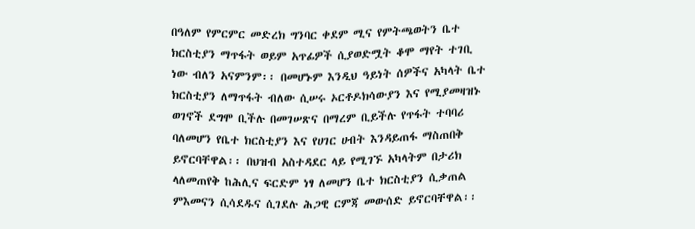በዓለም የምርምር መድረክ ግንባር ቀደም ሚና የምትጫወትን ቤተ ክርስቲያን ማጥፋት ወይም አጥፊዎች ሲያወድሟት ቆሞ ማየት ተገቢ ነው ብለን አናምንም፡፡ በመሆኑም እንዲህ ዓይነት ሰዎችና አካላት ቤተ ክርስቲያን ለማጥፋት ብለው ሲሠሩ ኦርቶዶክሳውያን እና የሚያመዛዝኑ ወገኖች ደግሞ ቢችሉ በመገሠጽና በማረም ቢይችሉ የጥፋት ተባባሪ ባለመሆን የቤተ ክርስቲያን እና የሀገር ሀብት እንዳይጠፋ ማስጠበቅ ይኖርባቸዋል፡፡ በህዝብ አስተዳደር ላይ የሚገኙ አካላትም በታሪክ ላለመጠየቅ ከሕሊና ፍርድም ነፃ ለመሆን ቤተ ክርስቲያን ሲቃጠል ምእመናን ሲሳደዱና ሲገደሉ ሕጋዊ ርምጃ መውሰድ ይኖርባቸዋል፡፡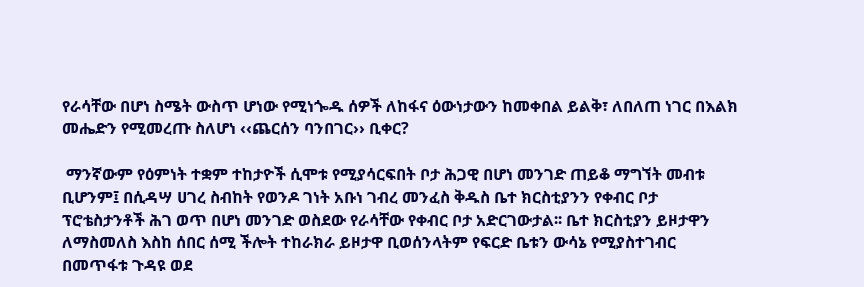የራሳቸው በሆነ ስሜት ውስጥ ሆነው የሚነጐዱ ሰዎች ለከፋና ዕውነታውን ከመቀበል ይልቅ፣ ለበለጠ ነገር በእልክ መሔድን የሚመረጡ ስለሆነ ‹‹ጨርሰን ባንበገር›› ቢቀር?

 ማንኛውም የዕምነት ተቋም ተከታዮች ሲሞቱ የሚያሳርፍበት ቦታ ሕጋዊ በሆነ መንገድ ጠይቆ ማግኘት መብቱ ቢሆንም፤ በሲዳሣ ሀገረ ስብከት የወንዶ ገነት አቡነ ገብረ መንፈስ ቅዱስ ቤተ ክርስቲያንን የቀብር ቦታ ፕሮቴስታንቶች ሕገ ወጥ በሆነ መንገድ ወስደው የራሳቸው የቀብር ቦታ አድርገውታል፡፡ ቤተ ክርስቲያን ይዞታዋን ለማስመለስ እስከ ሰበር ሰሚ ችሎት ተከራክራ ይዞታዋ ቢወሰንላትም የፍርድ ቤቱን ውሳኔ የሚያስተገብር በመጥፋቱ ጉዳዩ ወደ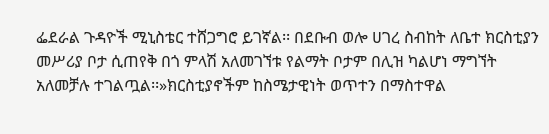ፌደራል ጉዳዮች ሚኒስቴር ተሸጋግሮ ይገኛል፡፡ በደቡብ ወሎ ሀገረ ስብከት ለቤተ ክርስቲያን መሥሪያ ቦታ ሲጠየቅ በጎ ምላሽ አለመገኘቱ የልማት ቦታም በሊዝ ካልሆነ ማግኘት አለመቻሉ ተገልጧል፡፡»ክርስቲያኖችም ከስሜታዊነት ወጥተን በማስተዋል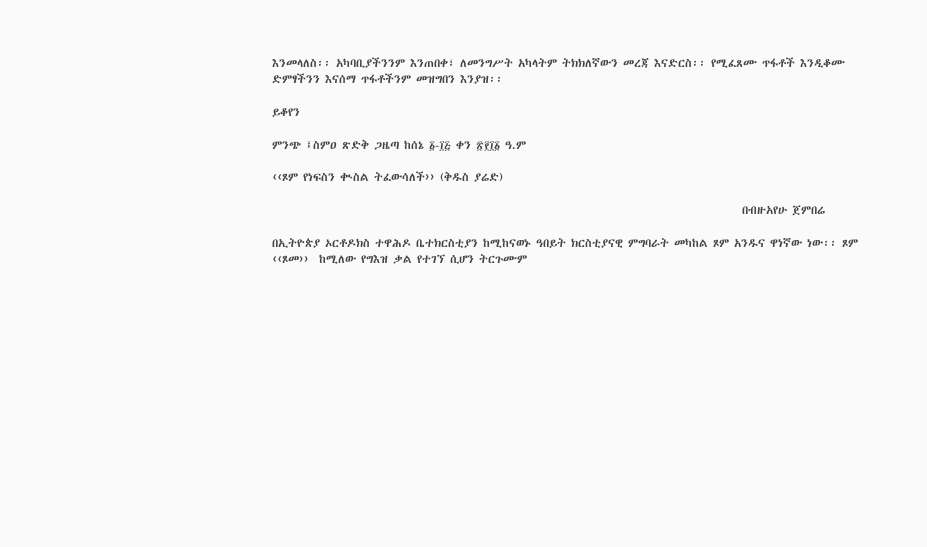እንመላለስ፡፡ አካባቢያችንንም እንጠበቀ፣ ለመንግሥት አካላትም ትክክለኛውን መረጃ እናድርስ፡፡ የሚፈጸሙ ጥፋቶች እንዲቆሙ ድምፃችንን እናሰማ ጥፋቶችንም መዝግበን እንያዝ፡፡

ይቆየን

ምንጭ ፤ስምዐ ጽድቅ ጋዜጣ ከሰኔ ፩-፲፭ ቀን ፳፻፲፩ ዓ.ም

‹‹ጾም የነፍስን ቊስል ትፈውሳለች›› (ቅዱስ ያሬድ)

                                                                                              በብዙአየሁ ጀምበሬ

በኢትዮጵያ ኦርቶዶክስ ተዋሕዶ ቤተክርስቲያን ከሚከናወኑ ዓበይት ክርስቲያናዊ ምግባራት መካከል ጾም አንዱና ዋነኛው ነው፡፡ ጾም ‹‹ጾመ››  ከሚለው የግእዝ ቃል የተገኘ ሲሆን ትርጉሙም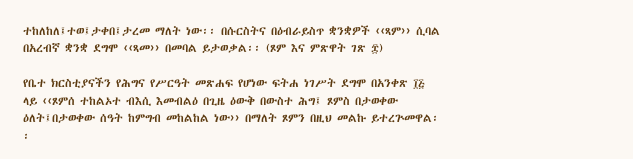ተከለከለ፤ተወ፤ታቀበ፤ታረመ ማለት ነው፡፡ በሱርስትና በዕብራይስጥ ቋንቋዎች ‹‹ጻም›› ሲባል በአረብኛ ቋንቋ ደግሞ ‹‹ጻመ›› በመባል ይታወቃል፡፡ (ጾም እና ምጽዋት ገጽ ፰)

የቤተ ክርስቲያናችን የሕግና የሥርዓት መጽሐፍ የሆነው ፍትሐ ነገሥት ደግሞ በአንቀጽ ፲፭ ላይ ‹‹ጾምሰ ተከልኦተ ብእሲ እመብልዕ በጊዜ ዕውቅ በውስተ ሕግ፤ ጾምስ በታወቀው ዕለት፤በታወቀው ሰዓት ከምግብ መከልከል ነው›› በማለት ጾምን በዚህ መልኩ ይተረጕመዋል፡፡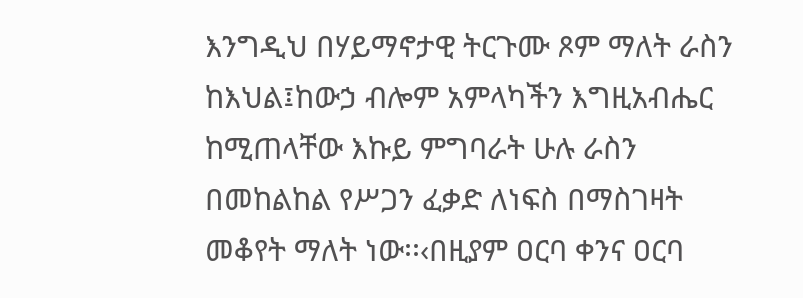እንግዲህ በሃይማኖታዊ ትርጉሙ ጾም ማለት ራስን ከእህል፤ከውኃ ብሎም አምላካችን እግዚአብሔር ከሚጠላቸው እኩይ ምግባራት ሁሉ ራስን በመከልከል የሥጋን ፈቃድ ለነፍስ በማስገዛት መቆየት ማለት ነው፡፡‹በዚያም ዐርባ ቀንና ዐርባ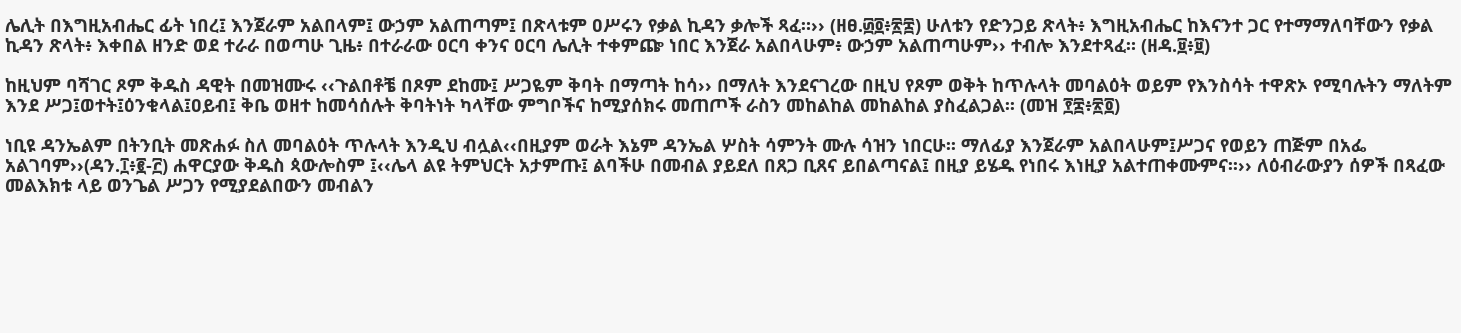ሌሊት በእግዚአብሔር ፊት ነበረ፤ እንጀራም አልበላም፤ ውኃም አልጠጣም፤ በጽላቱም ዐሥሩን የቃል ኪዳን ቃሎች ጻፈ።›› (ዘፀ.፴፬፥፳፰) ሁለቱን የድንጋይ ጽላት፥ እግዚአብሔር ከእናንተ ጋር የተማማለባቸውን የቃል ኪዳን ጽላት፥ እቀበል ዘንድ ወደ ተራራ በወጣሁ ጊዜ፥ በተራራው ዐርባ ቀንና ዐርባ ሌሊት ተቀምጬ ነበር እንጀራ አልበላሁም፥ ውኃም አልጠጣሁም›› ተብሎ እንደተጻፈ። (ዘዳ.፱፥፱)

ከዚህም ባሻገር ጾም ቅዱስ ዳዊት በመዝሙሩ ‹‹ጉልበቶቼ በጾም ደከሙ፤ ሥጋዬም ቅባት በማጣት ከሳ›› በማለት እንደናገረው በዚህ የጾም ወቅት ከጥሉላት መባልዕት ወይም የእንስሳት ተዋጽኦ የሚባሉትን ማለትም እንደ ሥጋ፤ወተት፤ዕንቁላል፤ዐይብ፤ ቅቤ ወዘተ ከመሳሰሉት ቅባትነት ካላቸው ምግቦችና ከሚያሰክሩ መጠጦች ራስን መከልከል መከልከል ያስፈልጋል፡፡ (መዝ ፻፰፥፳፬)

ነቢዩ ዳንኤልም በትንቢት መጽሐፉ ስለ መባልዕት ጥሉላት እንዲህ ብሏል‹‹በዚያም ወራት እኔም ዳንኤል ሦስት ሳምንት ሙሉ ሳዝን ነበርሁ፡፡ ማለፊያ እንጀራም አልበላሁም፤ሥጋና የወይን ጠጅም በአፌ አልገባም››(ዳን.፲፥፪-፫) ሐዋርያው ቅዱስ ጳውሎስም ፤‹‹ሌላ ልዩ ትምህርት አታምጡ፤ ልባችሁ በመብል ያይደለ በጸጋ ቢጸና ይበልጣናል፤ በዚያ ይሄዱ የነበሩ እነዚያ አልተጠቀሙምና፡፡›› ለዕብራውያን ሰዎች በጻፈው መልእክቱ ላይ ወንጌል ሥጋን የሚያደልበውን መብልን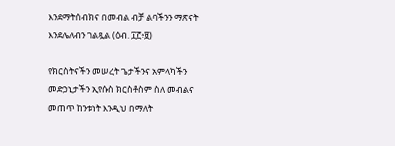እንደማትሰብክና በመብል ብቻ ልባችንን ማጽናት እንደሌለብን ገልጿል (ዕብ. ፲፫፥፱)

የክርስትናችን መሠረት ጌታችንና አምላካችን መድኃኒታችን ኢየሱስ ክርስቶስም ስለ መብልና መጠጥ ከንቱነት እንዲህ በማለት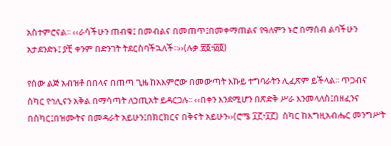አስተምሮናል፡፡ ‹‹ራሳችሁን ጠብቁ፤ በመብልና በመጠጥ፤በመቀማጠልና የዓለምን ኑሮ በማሰብ ልባችሁን አታደንድኑ፤ ያቺ ቀንም በድንገት ትደርስባችኋለች፡፡››(ሉቃ.፳፩፥፴፬)

የሰው ልጅ አብዝቶ በበላና በጠጣ ጊዜ ከአእምሮው በመውጣት እኩይ ተግባራትን ሊፈጽም ይችላል፡፡ ጥጋብና ስካር የኅሊናን አቅል በማሳጣት ለኃጢአት ይዳርጋሉ፡፡ ‹‹በቀን እንደሚሆን በጽድቅ ሥራ እንመላለስ፤በዘፈንና በስካር፤በዝሙትና በመዳራት አይሁን፤በክርክርና በቅናት አይሁን››(ሮሜ ፲፫፥፲፫)  ስካር ከእግዚአብሔር መንግሥት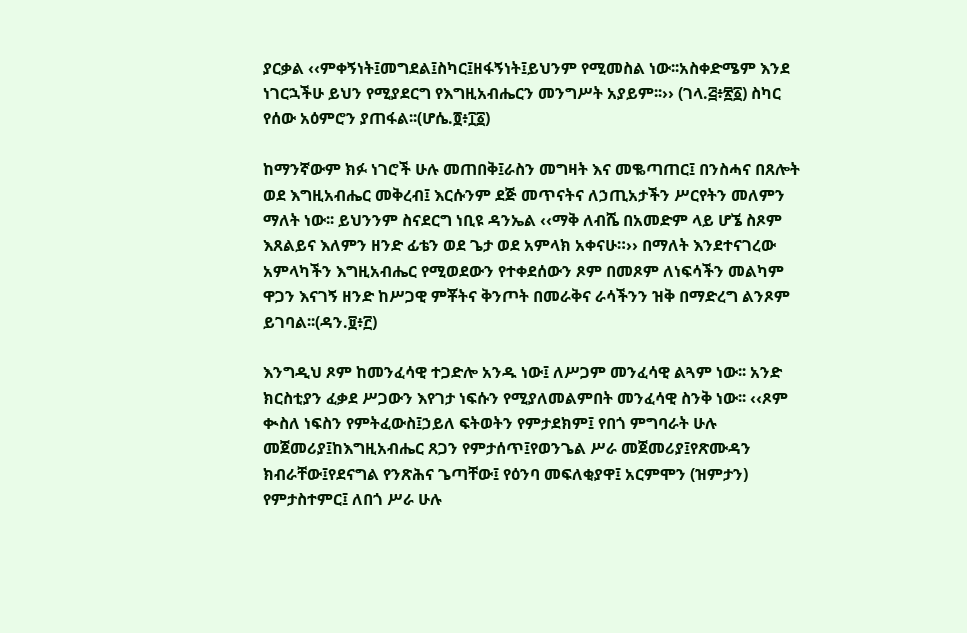ያርቃል ‹‹ምቀኝነት፤መግደል፤ስካር፤ዘፋኝነት፤ይህንም የሚመስል ነው፡፡አስቀድሜም እንደ ነገርኋችሁ ይህን የሚያደርግ የእግዚአብሔርን መንግሥት አያይም፡፡›› (ገላ.፭፥፳፩) ስካር የሰው አዕምሮን ያጠፋል፡፡(ሆሴ.፬፥፲፩)

ከማንኛውም ክፉ ነገሮች ሁሉ መጠበቅ፤ራስን መግዛት እና መቈጣጠር፤ በንስሓና በጸሎት ወደ እግዚአብሔር መቅረብ፤ እርሱንም ደጅ መጥናትና ለኃጢአታችን ሥርየትን መለምን ማለት ነው፡፡ ይህንንም ስናደርግ ነቢዩ ዳንኤል ‹‹ማቅ ለብሼ በአመድም ላይ ሆኜ ስጾም እጸልይና እለምን ዘንድ ፊቴን ወደ ጌታ ወደ አምላክ አቀናሁ።›› በማለት እንደተናገረው አምላካችን እግዚአብሔር የሚወደውን የተቀደሰውን ጾም በመጾም ለነፍሳችን መልካም ዋጋን እናገኝ ዘንድ ከሥጋዊ ምቾትና ቅንጦት በመራቅና ራሳችንን ዝቅ በማድረግ ልንጾም ይገባል፡፡(ዳን.፱፥፫)

እንግዲህ ጾም ከመንፈሳዊ ተጋድሎ አንዱ ነው፤ ለሥጋም መንፈሳዊ ልጓም ነው፡፡ አንድ ክርስቲያን ፈቃደ ሥጋውን እየገታ ነፍሱን የሚያለመልምበት መንፈሳዊ ስንቅ ነው፡፡ ‹‹ጾም ቊስለ ነፍስን የምትፈውስ፤ኃይለ ፍትወትን የምታደክም፤ የበጎ ምግባራት ሁሉ መጀመሪያ፤ከእግዚአብሔር ጸጋን የምታሰጥ፤የወንጌል ሥራ መጀመሪያ፤የጽሙዳን ክብራቸው፤የደናግል የንጽሕና ጌጣቸው፤ የዕንባ መፍለቂያዋ፤ አርምሞን (ዝምታን) የምታስተምር፤ ለበጎ ሥራ ሁሉ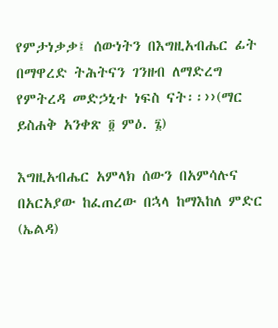የምታነቃቃ፤ ሰውነትን በእግዚአብሔር ፊት በማዋረድ ትሕትናን ገንዘብ ለማድረግ የምትረዳ መድኃኒተ ነፍስ ናት፡፡››(ማር ይስሐቅ አንቀጽ ፬ ምዕ. ፮)

እግዚአብሔር አምላክ ሰውን በአምሳሉና በአርአያው ከፈጠረው በኋላ ከማእከለ ምድር (ኤልዳ)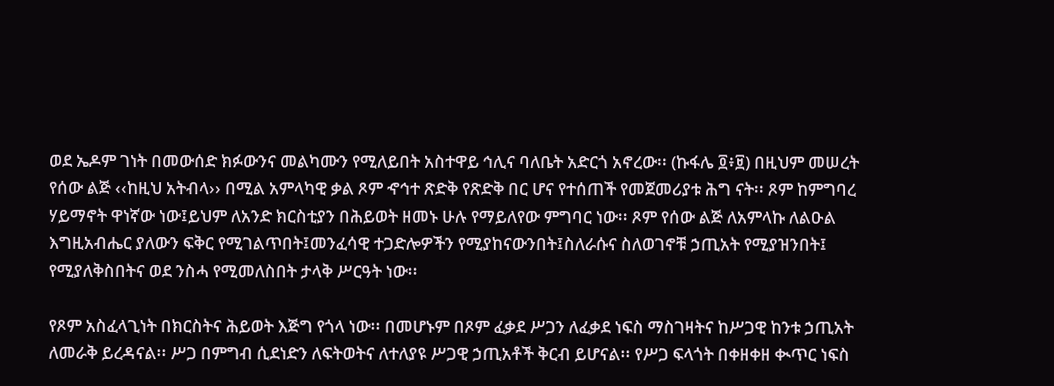ወደ ኤዶም ገነት በመውሰድ ክፉውንና መልካሙን የሚለይበት አስተዋይ ኅሊና ባለቤት አድርጎ አኖረው፡፡ (ኩፋሌ ፬፥፱) በዚህም መሠረት የሰው ልጅ ‹‹ከዚህ አትብላ›› በሚል አምላካዊ ቃል ጾም ኆኅተ ጽድቅ የጽድቅ በር ሆና የተሰጠች የመጀመሪያቱ ሕግ ናት፡፡ ጾም ከምግባረ ሃይማኖት ዋነኛው ነው፤ይህም ለአንድ ክርስቲያን በሕይወት ዘመኑ ሁሉ የማይለየው ምግባር ነው፡፡ ጾም የሰው ልጅ ለአምላኩ ለልዑል እግዚአብሔር ያለውን ፍቅር የሚገልጥበት፤መንፈሳዊ ተጋድሎዎችን የሚያከናውንበት፤ስለራሱና ስለወገኖቹ ኃጢአት የሚያዝንበት፤ የሚያለቅስበትና ወደ ንስሓ የሚመለስበት ታላቅ ሥርዓት ነው፡፡

የጾም አስፈላጊነት በክርስትና ሕይወት እጅግ የጎላ ነው፡፡ በመሆኑም በጾም ፈቃደ ሥጋን ለፈቃደ ነፍስ ማስገዛትና ከሥጋዊ ከንቱ ኃጢአት ለመራቅ ይረዳናል፡፡ ሥጋ በምግብ ሲደነድን ለፍትወትና ለተለያዩ ሥጋዊ ኃጢአቶች ቅርብ ይሆናል፡፡ የሥጋ ፍላጎት በቀዘቀዘ ቊጥር ነፍስ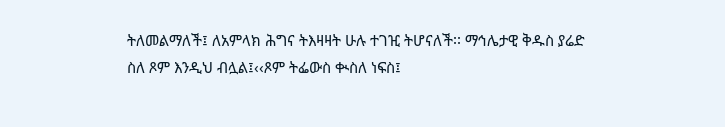ትለመልማለች፤ ለአምላክ ሕግና ትእዛዛት ሁሉ ተገዢ ትሆናለች፡፡ ማኅሌታዊ ቅዱስ ያሬድ  ስለ ጾም እንዲህ ብሏል፤‹‹ጾም ትፌውስ ቊስለ ነፍስ፤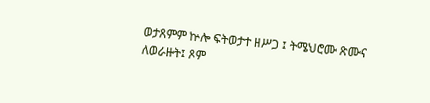ወታጸምም ኵሎ ፍትወታተ ዘሥጋ ፤ ትሜህሮሙ ጽሙና ለወራዙት፤ ጾም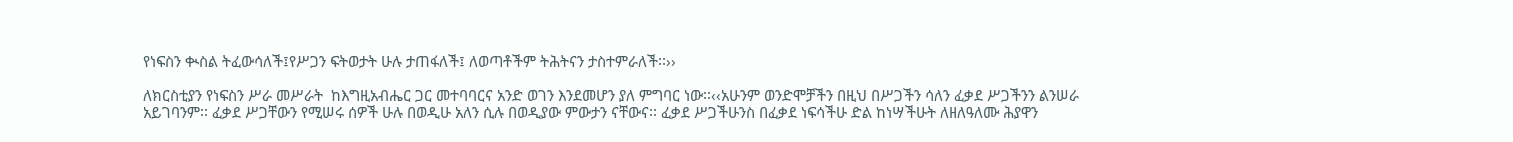የነፍስን ቊስል ትፈውሳለች፤የሥጋን ፍትወታት ሁሉ ታጠፋለች፤ ለወጣቶችም ትሕትናን ታስተምራለች፡፡››

ለክርስቲያን የነፍስን ሥራ መሥራት  ከእግዚአብሔር ጋር መተባባርና አንድ ወገን እንደመሆን ያለ ምግባር ነው፡፡‹‹አሁንም ወንድሞቻችን በዚህ በሥጋችን ሳለን ፈቃደ ሥጋችንን ልንሠራ አይገባንም፡፡ ፈቃደ ሥጋቸውን የሚሠሩ ሰዎች ሁሉ በወዲሁ አለን ሲሉ በወዲያው ምውታን ናቸውና፡፡ ፈቃደ ሥጋችሁንስ በፈቃደ ነፍሳችሁ ድል ከነሣችሁት ለዘለዓለሙ ሕያዋን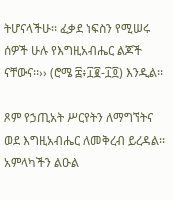ትሆናላችሁ፡፡ ፈቃደ ነፍስን የሚሠሩ ሰዎች ሁሉ የእግዚአብሔር ልጆች ናቸውና፡፡›› (ሮሜ ፰፥፲፪-፲፬) እንዲል፡፡

ጾም የኃጢአት ሥርየትን ለማግኘትና ወደ እግዚአብሔር ለመቅረብ ይረዳል፡፡ አምላካችን ልዑል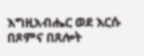እግዚአብሔር ወደ እርሱ በጾምና በጸሎት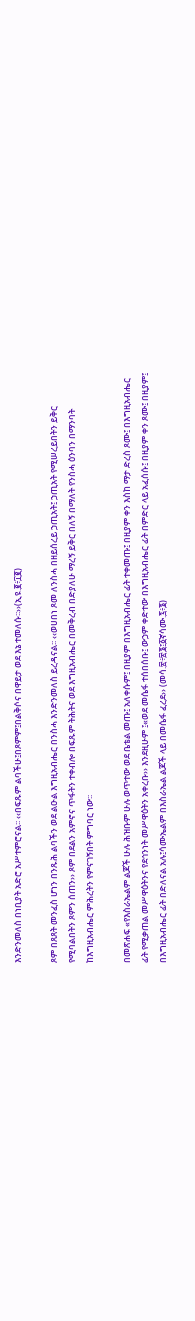እንድንመለስ በነቢያት አድሮ አሥተምሮናል፡፡ ‹‹በፍጹም ልባችሁ፤በጾምም፤በልቅሶና በዋይታ ወደ እኔ ተመለሱ፡፡››(ኢዩ.፪፥፲፪)

ጾም በጸጸት መንፈስ ሆነን በንጹሕ ልባችን ወደ ልዑል እግዚአብሔር በንስሓ እንድንመለስ ይረዳናል፡፡ ‹‹ወሀበነ ጾመ ለንስሓ በዘይሰረይ ኃጢአት፤ ኃጢአት የሚሠረይበትን ይቅር የሚባልበትን ጾምን ሰጠን›› ጾም በደልን አምኖና ጥፋትን ተቀብሎ በፍጹም ትሕትና ወደ እግዚአብሔር በመቅረብ በድያለሁ ማረኝ ይቅር በለኝ በማለት የንስሓ ዕንባን በማንባት ከእግዚአብሔር ምሕረትን የምናገኝበት ምግባር ነው፡፡

በመጽሐፍ «የእስራኤልም ልጆች ሁሉ ሕዝቡም ሁሉ ወጥተው ወደ ቤቴል መጡ፤ አለቀሱም፤ በዚያም በእግዚአብሔር ፊት ተቀመጡ፤ በዚያም ቀን እስከ ማታ ድረስ ጾሙ፤ በእግዚአብሔር ፊት የሚቃጠል መሥዋዕትንና የደኅንነት መሥዋዕትን አቀረቡ›› እንደዚሁም ፤«ወደ መሴፋ ተሰበሰቡ፤ ውኃም ቀድተው በእግዚአብሔር ፊት በምድር ላይ አፈሰሱ፤ በዚያም ቀን ጾሙ፤ በዚያም፤ በእግዚአብሔር ፊት በድለናል አሉ፤ሳሙኤልም በእስራኤል ልጆች ላይ በመሴፋ ፈረደ›› (መሳ.፳፥፳፮፤፩ኛሳሙ.፯፥፮)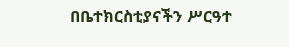በቤተክርስቲያናችን ሥርዓተ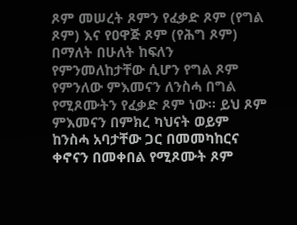ጾም መሠረት ጾምን የፈቃድ ጾም (የግል ጾም) እና የዐዋጅ ጾም (የሕግ ጾም) በማለት በሁለት ከፍለን የምንመለከታቸው ሲሆን የግል ጾም የምንለው ምእመናን ለንስሓ በግል የሚጾሙትን የፈቃድ ጾም ነው፡፡ ይህ ጾም ምእመናን በምክረ ካህናት ወይም ከንስሓ አባታቸው ጋር በመመካከርና ቀኖናን በመቀበል የሚጾሙት ጾም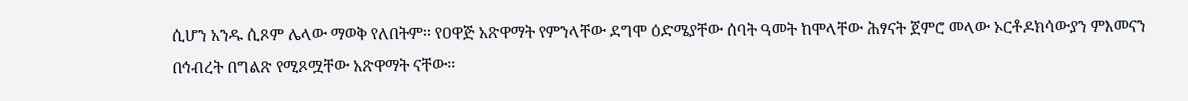ሲሆን አንዱ ሲጾም ሌላው ማወቅ የለበትም፡፡ የዐዋጅ አጽዋማት የምንላቸው ደግሞ ዕድሜያቸው ሰባት ዓመት ከሞላቸው ሕፃናት ጀምሮ መላው ኦርቶዶክሳውያን ምእመናን በኅብረት በግልጽ የሚጾሟቸው አጽዋማት ናቸው፡፡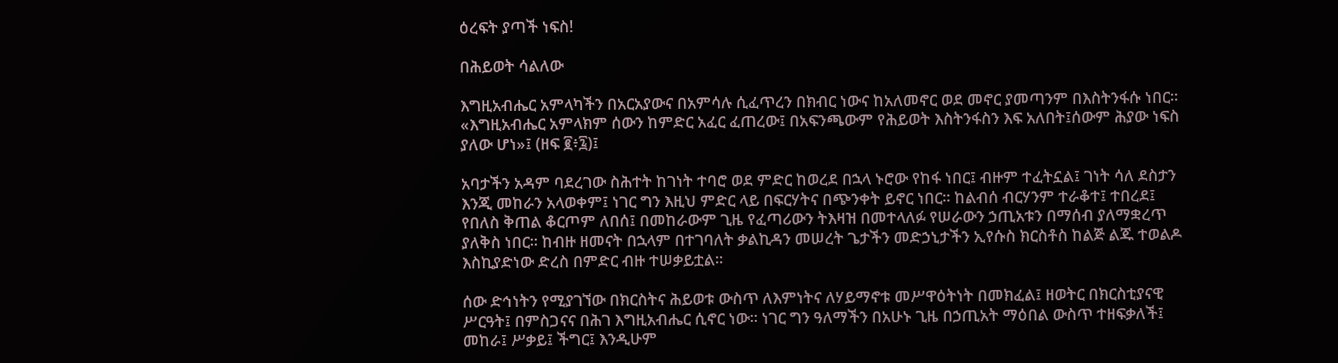ዕረፍት ያጣች ነፍስ!

በሕይወት ሳልለው

እግዚአብሔር አምላካችን በአርአያውና በአምሳሉ ሲፈጥረን በክብር ነውና ከአለመኖር ወደ መኖር ያመጣንም በእስትንፋሱ ነበር፡፡ «እግዚአብሔር አምላክም ሰውን ከምድር አፈር ፈጠረው፤ በአፍንጫውም የሕይወት እስትንፋስን እፍ አለበት፤ሰውም ሕያው ነፍስ ያለው ሆነ»፤ (ዘፍ ፪፥፯)፤

አባታችን አዳም ባደረገው ስሕተት ከገነት ተባሮ ወደ ምድር ከወረደ በኋላ ኑሮው የከፋ ነበር፤ ብዙም ተፈትኗል፤ ገነት ሳለ ደስታን እንጂ መከራን አላወቀም፤ ነገር ግን እዚህ ምድር ላይ በፍርሃትና በጭንቀት ይኖር ነበር፡፡ ከልብሰ ብርሃንም ተራቆተ፤ ተበረደ፤ የበለስ ቅጠል ቆርጦም ለበሰ፤ በመከራውም ጊዜ የፈጣሪውን ትእዛዝ በመተላለፉ የሠራውን ኃጢአቱን በማሰብ ያለማቋረጥ ያለቅስ ነበር፡፡ ከብዙ ዘመናት በኋላም በተገባለት ቃልኪዳን መሠረት ጌታችን መድኃኒታችን ኢየሱስ ክርስቶስ ከልጅ ልጁ ተወልዶ እስኪያድነው ድረስ በምድር ብዙ ተሠቃይቷል፡፡

ሰው ድኅነትን የሚያገኘው በክርስትና ሕይወቱ ውስጥ ለእምነትና ለሃይማኖቱ መሥዋዕትነት በመክፈል፤ ዘወትር በክርስቲያናዊ ሥርዓት፤ በምስጋናና በሕገ እግዚአብሔር ሲኖር ነው፡፡ ነገር ግን ዓለማችን በአሁኑ ጊዜ በኃጢአት ማዕበል ውስጥ ተዘፍቃለች፤ መከራ፤ ሥቃይ፤ ችግር፤ እንዲሁም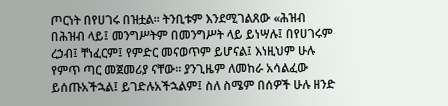ጦርነት በየሀገሩ በዝቷል፡፡ ትንቢቱም እንደሚገልጸው «ሕዝብ በሕዝብ ላይ፤ መንግሥትም በመንግሥት ላይ ይነሣሉ፤ በየሀገሩም ረኃብ፤ ቸነፈርም፤ የምድር መናወጥም ይሆናል፤ እነዚህም ሁሉ የምጥ ጣር መጀመሪያ ናቸው፡፡ ያንጊዜም ለመከራ አሳልፈው ይሰጡአችኋል፤ ይገድሉአችኋልም፤ ስለ ስሜም በሰዎች ሁሉ ዘንድ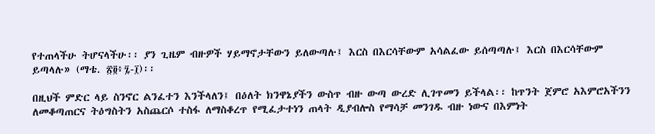የተጠላችሁ ትሆናላችሁ፡፡ ያን ጊዜም ብዙዎች ሃይማኖታቸውን ይለውጣሉ፤ እርስ በእርሳቸውም አሳልፈው ይሰጣጣሉ፤ እርስ በእርሳቸውም ይጣላሉ» (ማቴ. ፳፬፥፯-፲)፡፡

በዚህች ምድር ላይ ስንኖር ልንፈተን እንችላለን፤ በዕለት ክንዋኔያችን ውስጥ ብዙ ውጣ ውረድ ሊገጥመን ይችላል፡፡ ከጥንት ጀምሮ አእምሮአችንን ለመቆጣጠርና ትዕግስትን አስጨርሶ ተስፋ ለማስቆረጥ የሚፈታተነን ጠላት ዲያብሎስ የማሳቻ መንገዱ ብዙ ነውና በእምነት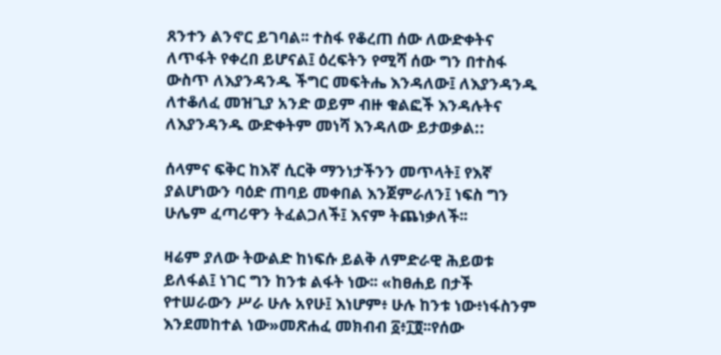ጸንተን ልንኖር ይገባል፡፡ ተስፋ የቆረጠ ሰው ለውድቀትና ለጥፋት የቀረበ ይሆናል፤ ዕረፍትን የሚሻ ሰው ግን በተስፋ ውስጥ ለእያንዳንዱ ችግር መፍትሔ እንዳለው፤ ለእያንዳንዱ ለተቆለፈ መዝጊያ አንድ ወይም ብዙ ቁልፎች እንዳሉትና ለእያንዳንዱ ውድቀትም መነሻ እንዳለው ይታወቃል::

ሰላምና ፍቅር ከእኛ ሲርቅ ማንነታችንን መጥላት፤ የእኛ ያልሆነውን ባዕድ ጠባይ መቀበል እንጀምራለን፤ ነፍስ ግን ሁሌም ፈጣሪዋን ትፈልጋለች፤ እናም ትጨነቃለች፡፡

ዛሬም ያለው ትውልድ ከነፍሱ ይልቅ ለምድራዊ ሕይወቱ ይለፋል፤ ነገር ግን ከንቱ ልፋት ነው፡፡ «ከፀሐይ በታች የተሠራውን ሥራ ሁሉ አየሁ፤ እነሆም፥ ሁሉ ከንቱ ነው፥ነፋስንም እንደመከተል ነው»መጽሐፈ መክብብ ፩፥፲፬፡፡የሰው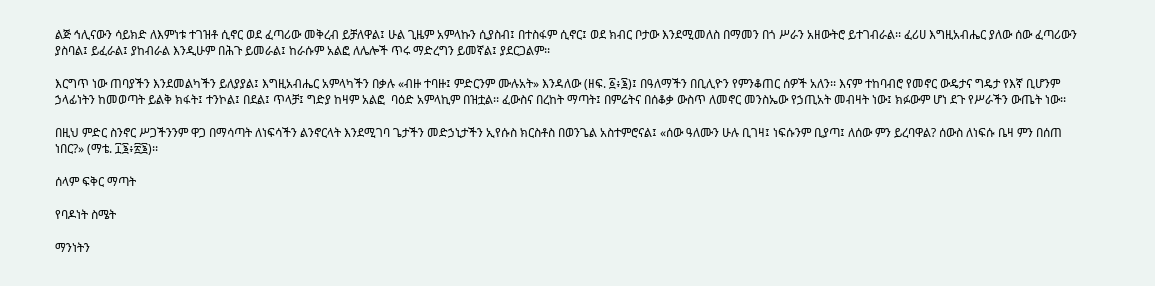ልጅ ኅሊናውን ሳይክድ ለእምነቱ ተገዝቶ ሲኖር ወደ ፈጣሪው መቅረብ ይቻለዋል፤ ሁል ጊዜም አምላኩን ሲያስብ፤ በተስፋም ሲኖር፤ ወደ ክብር ቦታው እንደሚመለስ በማመን በጎ ሥራን አዘውትሮ ይተገብራል፡፡ ፈሪሀ እግዚአብሔር ያለው ሰው ፈጣሪውን ያስባል፤ ይፈራል፤ ያከብራል እንዲሁም በሕጉ ይመራል፤ ከራሱም አልፎ ለሌሎች ጥሩ ማድረግን ይመኛል፤ ያደርጋልም፡፡

እርግጥ ነው ጠባያችን እንደመልካችን ይለያያል፤ እግዚአብሔር አምላካችን በቃሉ «ብዙ ተባዙ፤ ምድርንም ሙሉአት» እንዳለው (ዘፍ. ፩፥፮)፤ በዓለማችን በቢሊዮን የምንቆጠር ሰዎች አለን፡፡ እናም ተከባብሮ የመኖር ውዴታና ግዴታ የእኛ ቢሆንም ኃላፊነትን ከመወጣት ይልቅ ክፋት፤ ተንኮል፤ በደል፤ ጥላቻ፤ ግድያ ከዛም አልፎ  ባዕድ አምላኪም በዝቷል፡፡ ፈውስና በረከት ማጣት፤ በምሬትና በሰቆቃ ውስጥ ለመኖር መንስኤው የኃጢአት መብዛት ነው፤ ክፉውም ሆነ ደጉ የሥራችን ውጤት ነው፡፡

በዚህ ምድር ስንኖር ሥጋችንንም ዋጋ በማሳጣት ለነፍሳችን ልንኖርላት እንደሚገባ ጌታችን መድኃኒታችን ኢየሱስ ክርስቶስ በወንጌል አስተምሮናል፤ «ሰው ዓለሙን ሁሉ ቢገዛ፤ ነፍሱንም ቢያጣ፤ ለሰው ምን ይረባዋል? ሰውስ ለነፍሱ ቤዛ ምን በሰጠ ነበር?» (ማቴ. ፲፮፥፳፮)፡፡

ሰላም ፍቅር ማጣት

የባዶነት ስሜት

ማንነትን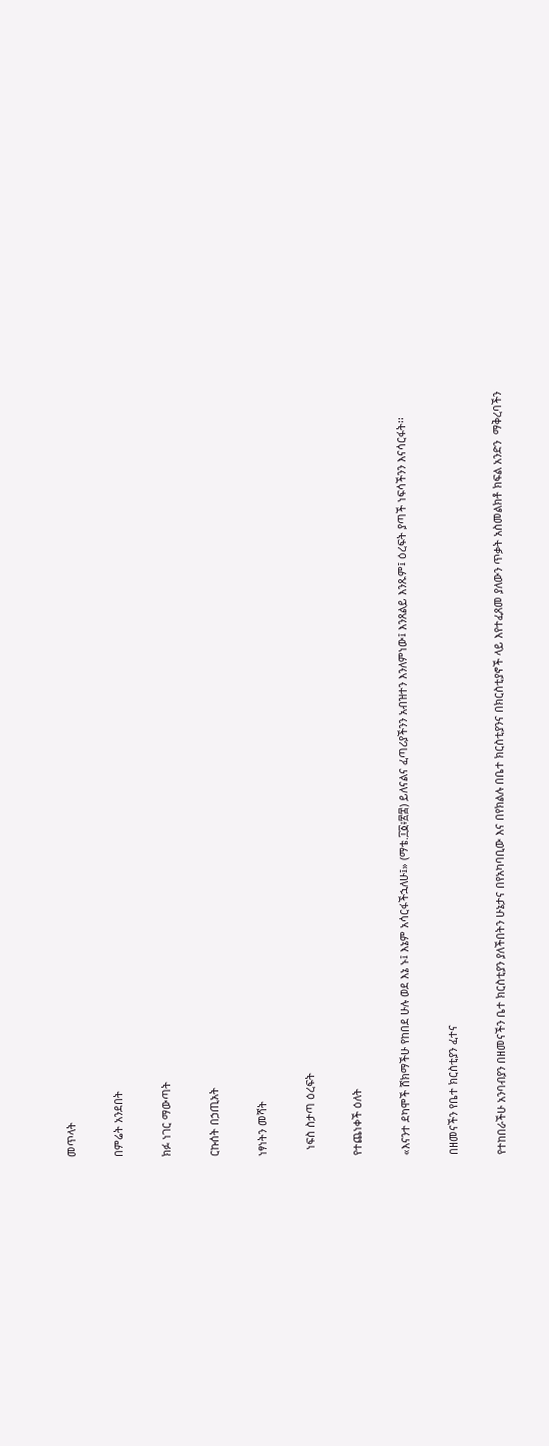መጥላት

በምሬት አንደበት

ክፉ ነገር ማውጣት

ርኩሰት በኃጢአት

ነፃነትን መሻት

  ነፍስ ስታጣ ዕረፍት

የተጨነቀች ዕለት

«እናንተ ደካሞች ሸክማችሁ የከበደ ሁሉ ወደ እኔ ኑ፤ እኔም አሳርፋችኋለሁ፤» (ማቴ.፲፩፥፳፰) ይለናልና ፈጣሪያችንን አብዝተን እንለምነው፤ እንጸልይ እንጹም፤ ዕረፍት ያጣች ነፍሳችንን እናሳርፋት፡፡

በዘመናችን የቤተ ክርስቲያን ፈተና

የተከበራችሁ አንባብያን በዘመናችን ቤተ ክርስቲያን ያለችበትን ሁኔታና በየአካባቢው እና በየክልሉ በቤተ ክርስቲያንና በክርስቲያኖች ላይ እየተፈጸመ ያለውን ጥቃት አስመልክቶ ክፍል አንድን  ማቅረባችን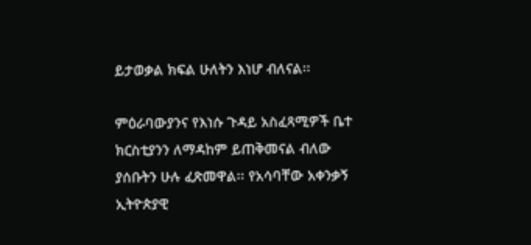ይታወቃል ክፍል ሁለትን እነሆ ብለናል፡፡

ምዕራባውያንና የእነሱ ጉዳይ አስፈጻሚዎች ቤተ ክርስቲያንን ለማዳከም ይጠቅመናል ብለው ያሰቡትን ሁሉ ፈጽመዋል፡፡ የአሳባቸው አቀንቃኝ ኢትዮጵያዊ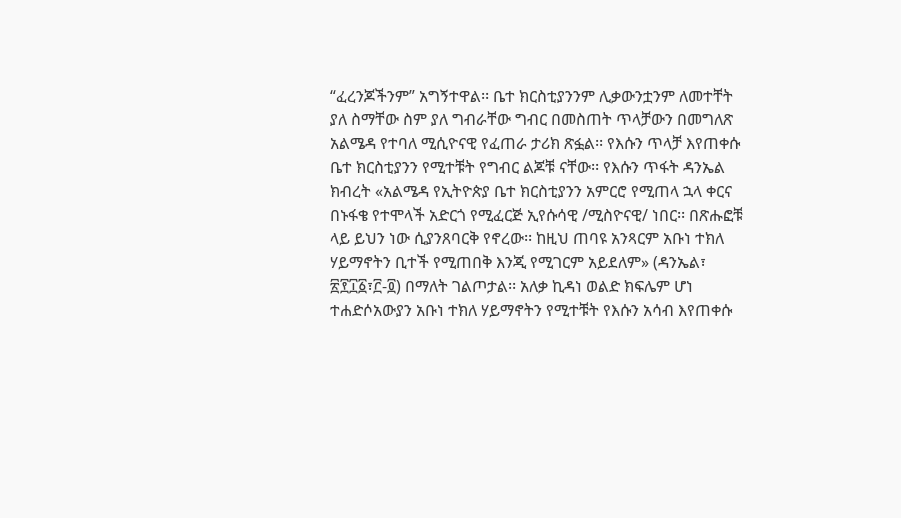“ፈረንጆችንም” አግኝተዋል፡፡ ቤተ ክርስቲያንንም ሊቃውንቷንም ለመተቸት ያለ ስማቸው ስም ያለ ግብራቸው ግብር በመስጠት ጥላቻውን በመግለጽ አልሜዳ የተባለ ሚሲዮናዊ የፈጠራ ታሪክ ጽፏል፡፡ የእሱን ጥላቻ እየጠቀሱ ቤተ ክርስቲያንን የሚተቹት የግብር ልጆቹ ናቸው፡፡ የእሱን ጥፋት ዳንኤል ክብረት «አልሜዳ የኢትዮጵያ ቤተ ክርስቲያንን አምርሮ የሚጠላ ኋላ ቀርና በኑፋቄ የተሞላች አድርጎ የሚፈርጅ ኢየሱሳዊ /ሚስዮናዊ/ ነበር፡፡ በጽሑፎቹ ላይ ይህን ነው ሲያንጸባርቅ የኖረው፡፡ ከዚህ ጠባዩ አንጻርም አቡነ ተክለ ሃይማኖትን ቢተች የሚጠበቅ እንጂ የሚገርም አይደለም» (ዳንኤል፣ ፳፻፲፩፣፫‐፬) በማለት ገልጦታል፡፡ አለቃ ኪዳነ ወልድ ክፍሌም ሆነ ተሐድሶአውያን አቡነ ተክለ ሃይማኖትን የሚተቹት የእሱን አሳብ እየጠቀሱ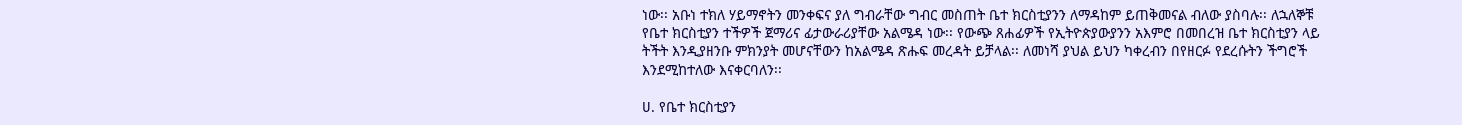ነው፡፡ አቡነ ተክለ ሃይማኖትን መንቀፍና ያለ ግብራቸው ግብር መስጠት ቤተ ክርስቲያንን ለማዳከም ይጠቅመናል ብለው ያስባሉ፡፡ ለኋለኞቹ የቤተ ክርስቲያን ተችዎች ጀማሪና ፊታውራሪያቸው አልሜዳ ነው፡፡ የውጭ ጸሐፊዎች የኢትዮጵያውያንን አእምሮ በመበረዝ ቤተ ክርስቲያን ላይ ትችት እንዲያዘንቡ ምክንያት መሆናቸውን ከአልሜዳ ጽሑፍ መረዳት ይቻላል፡፡ ለመነሻ ያህል ይህን ካቀረብን በየዘርፉ የደረሱትን ችግሮች እንደሚከተለው እናቀርባለን፡፡

ሀ. የቤተ ክርስቲያን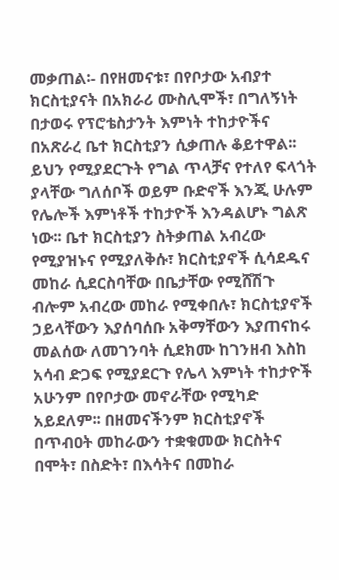መቃጠል፡- በየዘመናቱ፣ በየቦታው አብያተ ክርስቲያናት በአክራሪ ሙስሊሞች፣ በግለኝነት በታወሩ የፕሮቴስታንት እምነት ተከታዮችና በአጽራረ ቤተ ክርስቲያን ሲቃጠሉ ቆይተዋል፡፡ ይህን የሚያደርጉት የግል ጥላቻና የተለየ ፍላጎት ያላቸው ግለሰቦች ወይም ቡድኖች እንጂ ሁሉም የሌሎች እምነቶች ተከታዮች እንዳልሆኑ ግልጽ ነው፡፡ ቤተ ክርስቲያን ስትቃጠል አብረው የሚያዝኑና የሚያለቅሱ፣ ክርስቲያኖች ሲሳደዱና መከራ ሲደርስባቸው በቤታቸው የሚሸሽጉ ብሎም አብረው መከራ የሚቀበሉ፣ ክርስቲያኖች ኃይላቸውን እያሰባሰቡ አቅማቸውን እያጠናከሩ መልሰው ለመገንባት ሲደክሙ ከገንዘብ እስከ አሳብ ድጋፍ የሚያደርጉ የሌላ እምነት ተከታዮች አሁንም በየቦታው መኖራቸው የሚካድ አይደለም፡፡ በዘመናችንም ክርስቲያኖች በጥብዐት መከራውን ተቋቁመው ክርስትና በሞት፣ በስድት፣ በእሳትና በመከራ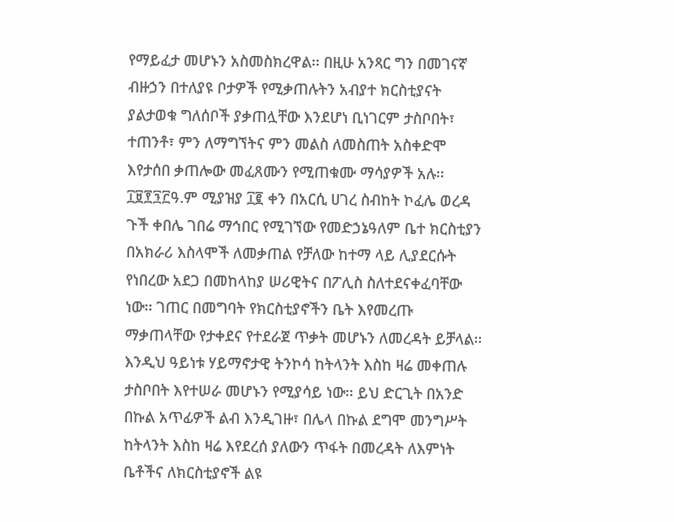የማይፈታ መሆኑን አስመስክረዋል፡፡ በዚሁ አንጻር ግን በመገናኛ ብዙኃን በተለያዩ ቦታዎች የሚቃጠሉትን አብያተ ክርስቲያናት ያልታወቁ ግለሰቦች ያቃጠሏቸው እንደሆነ ቢነገርም ታስቦበት፣ ተጠንቶ፣ ምን ለማግኘትና ምን መልስ ለመስጠት አስቀድሞ እየታሰበ ቃጠሎው መፈጸሙን የሚጠቁሙ ማሳያዎች አሉ፡፡ ፲፱፻፺፫ዓ.ም ሚያዝያ ፲፪ ቀን በአርሲ ሀገረ ስብከት ኮፈሌ ወረዳ ጉች ቀበሌ ገበሬ ማኅበር የሚገኘው የመድኃኔዓለም ቤተ ክርስቲያን በአክራሪ እስላሞች ለመቃጠል የቻለው ከተማ ላይ ሊያደርሱት የነበረው አደጋ በመከላከያ ሠሪዊትና በፖሊስ ስለተደናቀፈባቸው ነው፡፡ ገጠር በመግባት የክርስቲያኖችን ቤት እየመረጡ ማቃጠላቸው የታቀደና የተደራጀ ጥቃት መሆኑን ለመረዳት ይቻላል፡፡ እንዲህ ዓይነቱ ሃይማኖታዊ ትንኮሳ ከትላንት እስከ ዛሬ መቀጠሉ ታስቦበት እየተሠራ መሆኑን የሚያሳይ ነው፡፡ ይህ ድርጊት በአንድ በኩል አጥፊዎች ልብ እንዲገዙ፣ በሌላ በኩል ደግሞ መንግሥት ከትላንት እስከ ዛሬ እየደረሰ ያለውን ጥፋት በመረዳት ለእምነት ቤቶችና ለክርስቲያኖች ልዩ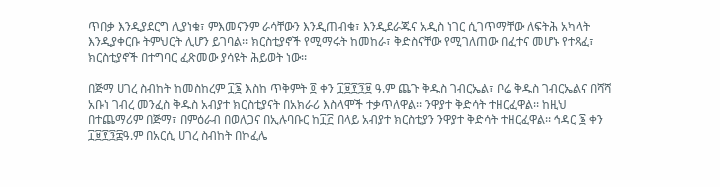ጥበቃ እንዲያደርግ ሊያነቁ፣ ምእመናንም ራሳቸውን እንዲጠብቁ፣ እንዲደራጁና አዲስ ነገር ሲገጥማቸው ለፍትሕ አካላት እንዲያቀርቡ ትምህርት ሊሆን ይገባል፡፡ ክርስቲያኖች የሚማሩት ከመከራ፣ ቅድስናቸው የሚገለጠው በፈተና መሆኑ የተጻፈ፣ ክርስቲያኖች በተግባር ፈጽመው ያሳዩት ሕይወት ነው፡፡

በጅማ ሀገረ ስብከት ከመስከረም ፲፮ እስከ ጥቅምት ፬ ቀን ፲፱፻፺፱ ዓ.ም ጨጉ ቅዱስ ገብርኤል፣ ቦሬ ቅዱስ ገብርኤልና በሻሻ አቡነ ገብረ መንፈስ ቅዱስ አብያተ ክርስቲያናት በአክራሪ እስላሞች ተቃጥለዋል፡፡ ንዋያተ ቅድሳት ተዘርፈዋል፡፡ ከዚህ በተጨማሪም በጅማ፣ በምዕራብ በወለጋና በኢሉባቡር ከ፲፫ በላይ አብያተ ክርስቲያን ንዋያተ ቅድሳት ተዘርፈዋል፡፡ ኅዳር ፮ ቀን ፲፱፻፺፰ዓ.ም በአርሲ ሀገረ ስብከት በኮፈሌ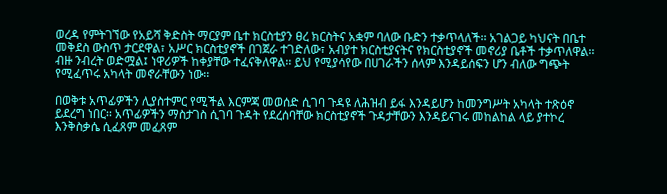ወረዳ የምትገኘው የአይሻ ቅድስት ማርያም ቤተ ክርስቲያን ፀረ ክርስትና አቋም ባለው ቡድን ተቃጥላለች፡፡ አገልጋይ ካህናት በቤተ መቅደስ ውስጥ ታርደዋል፣ አሥር ክርስቲያኖች በገጀራ ተገድለው፣ አብያተ ክርስቲያናትና የክርስቲያኖች መኖሪያ ቤቶች ተቃጥለዋል፡፡ ብዙ ንብረት ወድሟል፤ ነዋሪዎች ከቀያቸው ተፈናቅለዋል፡፡ ይህ የሚያሳየው በሀገራችን ሰላም እንዳይሰፍን ሆን ብለው ግጭት የሚፈጥሩ አካላት መኖራቸውን ነው፡፡

በወቅቱ አጥፊዎችን ሊያስተምር የሚችል እርምጃ መወሰድ ሲገባ ጉዳዩ ለሕዝብ ይፋ እንዳይሆን ከመንግሥት አካላት ተጽዕኖ ይደረግ ነበር፡፡ አጥፊዎችን ማስታገስ ሲገባ ጉዳት የደረሰባቸው ክርስቲያኖች ጉዳታቸውን እንዳይናገሩ መከልከል ላይ ያተኮረ እንቅስቃሴ ሲፈጸም መፈጸም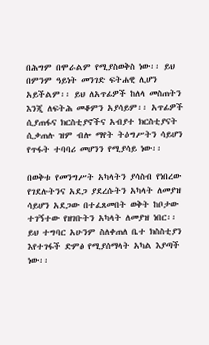በሕግም በሞራልም የሚያስወቅስ ነው፡፡ ይህ በምንም ዓይነት መንገድ ፍትሐዊ ሊሆን አይችልም፡፡ ይህ ለአጥፊዎች ከለላ መስጠትን እንጂ ለፍትሕ መቆምን አያሳይም፡፡ አጥፊዎች ሲያጠፋና ክርስቲያኖችና አብያተ ክርስቲያናት ሲቃጠሉ ዝም ብሎ ማየት ትዕግሥትን ሳይሆን የጥፋት ተባባሪ መሆንን የሚያሳይ ነው፡፡

በወቅቱ የመንግሥት አካላትን ያሳስብ የነበረው የገደሉትንና አደጋ ያደረሱትን አካላት ለመያዝ ሳይሆን አደጋው በተፈጸመበት ወቅት ከቦታው ተገኝተው የዘገቡትን አካላት ለመያዝ ነበር፡፡ ይህ ተግባር አሁንም ስለቀጠለ ቤተ ክስስቲያን እየተገፋች ድምፅ የሚያሰማላት አካል እያጣች ነው፡፡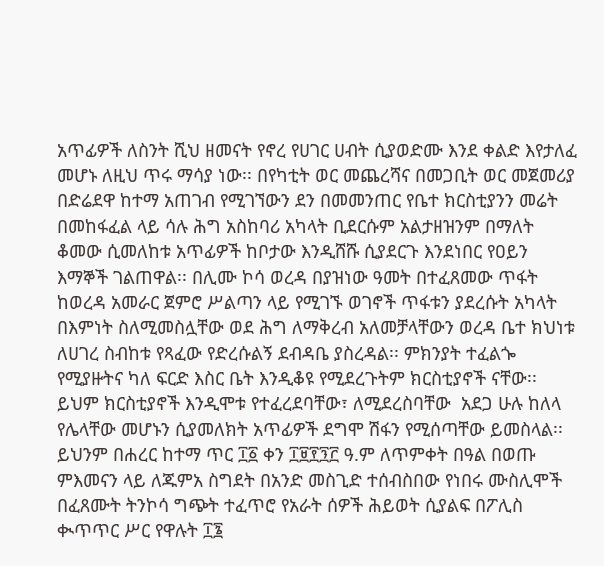አጥፊዎች ለስንት ሺህ ዘመናት የኖረ የሀገር ሀብት ሲያወድሙ እንደ ቀልድ እየታለፈ መሆኑ ለዚህ ጥሩ ማሳያ ነው፡፡ በየካቲት ወር መጨረሻና በመጋቢት ወር መጀመሪያ በድሬደዋ ከተማ አጠገብ የሚገኘውን ደን በመመንጠር የቤተ ክርስቲያንን መሬት በመከፋፈል ላይ ሳሉ ሕግ አስከባሪ አካላት ቢደርሱም አልታዘዝንም በማለት ቆመው ሲመለከቱ አጥፊዎች ከቦታው እንዲሸሹ ሲያደርጉ እንደነበር የዐይን እማኞች ገልጠዋል፡፡ በሊሙ ኮሳ ወረዳ በያዝነው ዓመት በተፈጸመው ጥፋት ከወረዳ አመራር ጀምሮ ሥልጣን ላይ የሚገኙ ወገኖች ጥፋቱን ያደረሱት አካላት በእምነት ስለሚመስሏቸው ወደ ሕግ ለማቅረብ አለመቻላቸውን ወረዳ ቤተ ክህነቱ ለሀገረ ስብከቱ የጻፈው የድረሱልኝ ደብዳቤ ያስረዳል፡፡ ምክንያት ተፈልጐ የሚያዙትና ካለ ፍርድ እስር ቤት እንዲቆዩ የሚደረጉትም ክርስቲያኖች ናቸው፡፡ ይህም ክርስቲያኖች እንዲሞቱ የተፈረደባቸው፣ ለሚደረስባቸው  አደጋ ሁሉ ከለላ የሌላቸው መሆኑን ሲያመለክት አጥፊዎች ደግሞ ሽፋን የሚሰጣቸው ይመስላል፡፡ ይህንም በሐረር ከተማ ጥር ፲፩ ቀን ፲፱፻፺፫ ዓ.ም ለጥምቀት በዓል በወጡ ምእመናን ላይ ለጁምአ ስግደት በአንድ መስጊድ ተሰብስበው የነበሩ ሙስሊሞች በፈጸሙት ትንኮሳ ግጭት ተፈጥሮ የአራት ሰዎች ሕይወት ሲያልፍ በፖሊስ ቊጥጥር ሥር የዋሉት ፲፮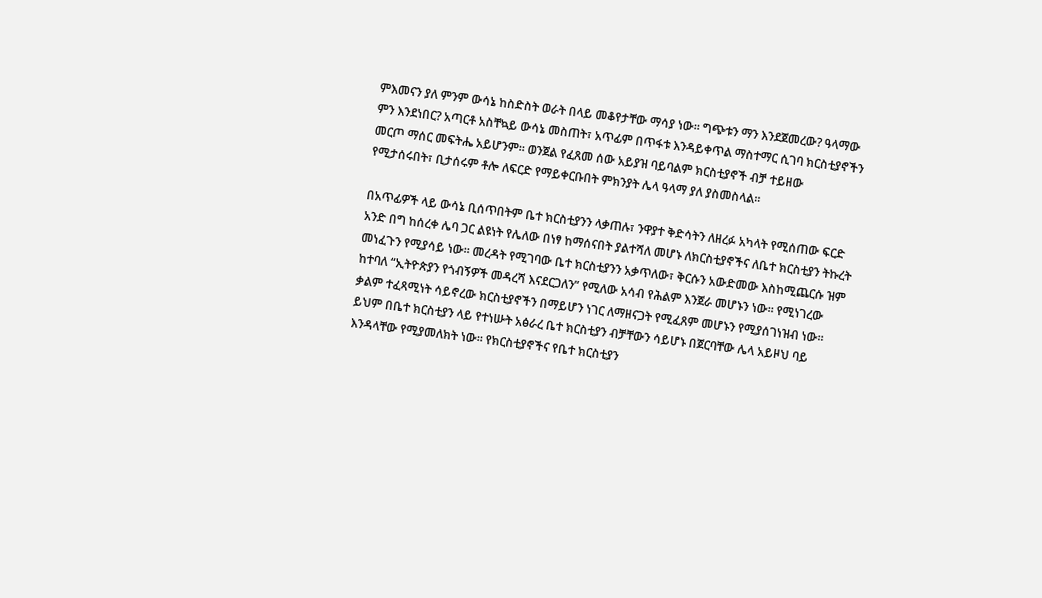ምእመናን ያለ ምንም ውሳኔ ከስድስት ወራት በላይ መቆየታቸው ማሳያ ነው፡፡ ግጭቱን ማን እንደጀመረው? ዓላማው ምን እንደነበር? አጣርቶ አስቸኳይ ውሳኔ መስጠት፣ አጥፊም በጥፋቱ እንዳይቀጥል ማስተማር ሲገባ ክርስቲያኖችን መርጦ ማሰር መፍትሔ አይሆንም፡፡ ወንጀል የፈጸመ ሰው አይያዝ ባይባልም ክርስቲያኖች ብቻ ተይዘው የሚታሰሩበት፣ ቢታሰሩም ቶሎ ለፍርድ የማይቀርቡበት ምክንያት ሌላ ዓላማ ያለ ያስመስላል፡፡

በአጥፊዎች ላይ ውሳኔ ቢሰጥበትም ቤተ ክርስቲያንን ላቃጠሉ፣ ንዋያተ ቅድሳትን ለዘረፉ አካላት የሚሰጠው ፍርድ አንድ በግ ከሰረቀ ሌባ ጋር ልዩነት የሌለው በነፃ ከማሰናበት ያልተሻለ መሆኑ ለክርስቲያኖችና ለቤተ ክርስቲያን ትኩረት መነፈጉን የሚያሳይ ነው፡፡ መረዳት የሚገባው ቤተ ክርስቲያንን አቃጥለው፣ ቅርሱን አውድመው እስከሚጨርሱ ዝም ከተባለ “ኢትዮጵያን የጎብኝዎች መዳረሻ እናደርጋለን” የሚለው አሳብ የሕልም እንጀራ መሆኑን ነው፡፡ የሚነገረው ቃልም ተፈጻሚነት ሳይኖረው ክርስቲያኖችን በማይሆን ነገር ለማዘናጋት የሚፈጸም መሆኑን የሚያሰገነዝብ ነው፡፡ ይህም በቤተ ክርስቲያን ላይ የተነሡት አፅራረ ቤተ ክርስቲያን ብቻቸውን ሳይሆኑ በጀርባቸው ሌላ አይዞህ ባይ እንዳላቸው የሚያመለክት ነው፡፡ የክርስቲያኖችና የቤተ ክርስቲያን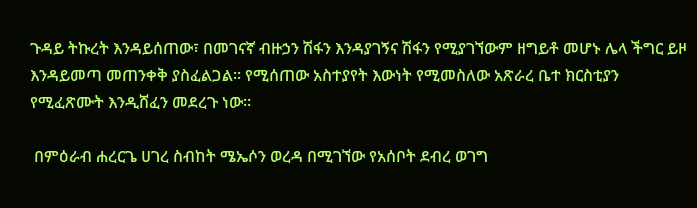ጉዳይ ትኩረት እንዳይሰጠው፣ በመገናኛ ብዙኃን ሽፋን እንዳያገኝና ሽፋን የሚያገኘውም ዘግይቶ መሆኑ ሌላ ችግር ይዞ እንዳይመጣ መጠንቀቅ ያስፈልጋል፡፡ የሚሰጠው አስተያየት እውነት የሚመስለው አጽራረ ቤተ ክርስቲያን የሚፈጽሙት እንዲሸፈን መደረጉ ነው፡፡

 በምዕራብ ሐረርጌ ሀገረ ስብከት ሜኤሶን ወረዳ በሚገኘው የአሰቦት ደብረ ወገግ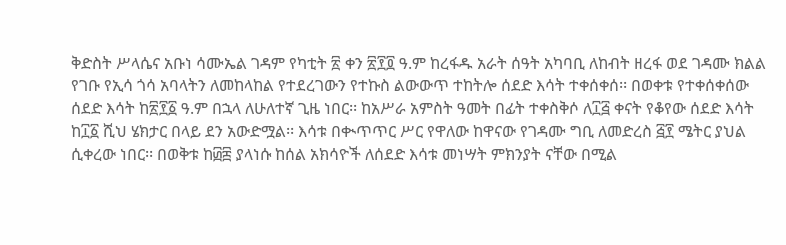ቅድስት ሥላሴና አቡነ ሳሙኤል ገዳም የካቲት ፳ ቀን ፳፻፬ ዓ.ም ከረፋዱ አራት ሰዓት አካባቢ ለከብት ዘረፋ ወደ ገዳሙ ክልል የገቡ የኢሳ ጎሳ አባላትን ለመከላከል የተደረገውን የተኩስ ልውውጥ ተከትሎ ሰደድ እሳት ተቀሰቀሰ፡፡ በወቀቱ የተቀሰቀሰው ሰደድ እሳት ከ፳፻፩ ዓ.ም በኋላ ለሁለተኛ ጊዜ ነበር፡፡ ከአሥራ አምስት ዓመት በፊት ተቀስቅሶ ለ፲፭ ቀናት የቆየው ሰደድ እሳት ከ፲፩ ሺህ ሄክታር በላይ ደን አውድሟል፡፡ እሳቱ በቊጥጥር ሥር የዋለው ከዋናው የገዳሙ ግቢ ለመድረስ ፭፻ ሜትር ያህል ሲቀረው ነበር፡፡ በወቅቱ ከ፴፰ ያላነሱ ከሰል አክሳዮች ለሰደድ እሳቱ መነሣት ምክንያት ናቸው በሚል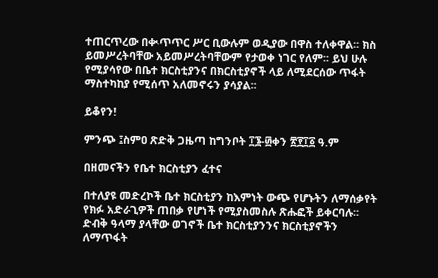ተጠርጥረው በቊጥጥር ሥር ቢውሉም ወዲያው በዋስ ተለቀዋል፡፡ ክስ ይመሥረትባቸው አይመሥረትባቸውም የታወቀ ነገር የለም፡፡ ይህ ሁሉ የሚያሳየው በቤተ ክርስቲያንና በክርስቲያኖች ላይ ለሚደርሰው ጥፋት ማስተካከያ የሚሰጥ አለመኖሩን ያሳያል፡፡

ይቆየን!

ምንጭ ፤ስምዐ ጽድቅ ጋዜጣ ከግንቦት ፲፮-፴ቀን ፳፻፲፩ ዓ.ም

በዘመናችን የቤተ ክርስቲያን ፈተና

በተለያዩ መድረኮች ቤተ ክርስቲያን ከእምነት ውጭ የሆኑትን ለማሰቃየት የክፉ አድራጊዎች ጠበቃ የሆነች የሚያስመስሉ ጽሑፎች ይቀርባሉ፡፡ ድብቅ ዓላማ ያላቸው ወገኖች ቤተ ክርስቲያንንና ክርስቲያኖችን ለማጥፋት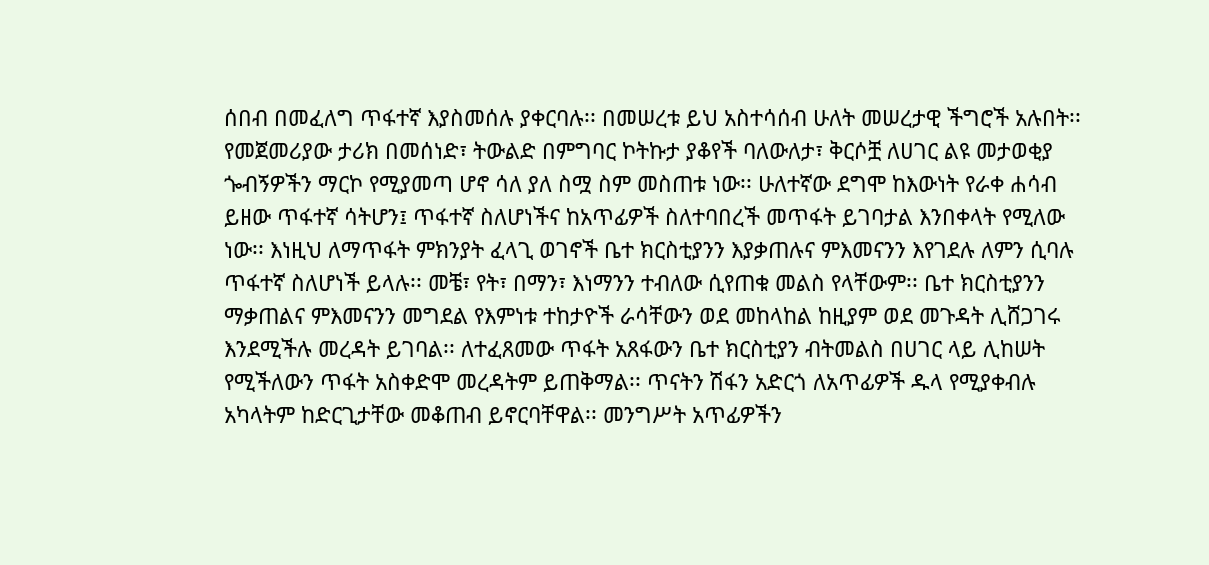ሰበብ በመፈለግ ጥፋተኛ እያስመሰሉ ያቀርባሉ፡፡ በመሠረቱ ይህ አስተሳሰብ ሁለት መሠረታዊ ችግሮች አሉበት፡፡ የመጀመሪያው ታሪክ በመሰነድ፣ ትውልድ በምግባር ኮትኩታ ያቆየች ባለውለታ፣ ቅርሶቿ ለሀገር ልዩ መታወቂያ ጐብኝዎችን ማርኮ የሚያመጣ ሆኖ ሳለ ያለ ስሟ ስም መስጠቱ ነው፡፡ ሁለተኛው ደግሞ ከእውነት የራቀ ሐሳብ ይዘው ጥፋተኛ ሳትሆን፤ ጥፋተኛ ስለሆነችና ከአጥፊዎች ስለተባበረች መጥፋት ይገባታል እንበቀላት የሚለው ነው፡፡ እነዚህ ለማጥፋት ምክንያት ፈላጊ ወገኖች ቤተ ክርስቲያንን እያቃጠሉና ምእመናንን እየገደሉ ለምን ሲባሉ ጥፋተኛ ስለሆነች ይላሉ፡፡ መቼ፣ የት፣ በማን፣ እነማንን ተብለው ሲየጠቁ መልስ የላቸውም፡፡ ቤተ ክርስቲያንን ማቃጠልና ምእመናንን መግደል የእምነቱ ተከታዮች ራሳቸውን ወደ መከላከል ከዚያም ወደ መጉዳት ሊሸጋገሩ እንደሚችሉ መረዳት ይገባል፡፡ ለተፈጸመው ጥፋት አጸፋውን ቤተ ክርስቲያን ብትመልስ በሀገር ላይ ሊከሠት የሚችለውን ጥፋት አስቀድሞ መረዳትም ይጠቅማል፡፡ ጥናትን ሽፋን አድርጎ ለአጥፊዎች ዱላ የሚያቀብሉ አካላትም ከድርጊታቸው መቆጠብ ይኖርባቸዋል፡፡ መንግሥት አጥፊዎችን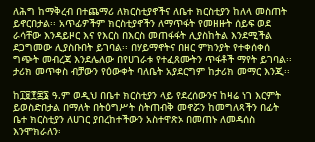ለሕግ ከማቅረብ በተጨማሪ ለክርስቲያኖችና ለቤተ ክርስቲያን ከለላ መስጠት ይኖርበታል፡፡ አጥፊዎችም ክርስቲያኖችን ለማጥፋት የመዘዙት ሰይፍ ወደ ራሳቸው እንዳይዞር እና የእርስ በእርስ መጠፋፋት ሊያስከትል እንደሚችል ደጋግመው ሊያስቡበት ይገባል፡፡ በሃይማኖትና በዘር ምክንያት የተቀሰቀሰ ግጭት መብረጃ እንደሌለው በየሀገራቱ የተፈጸሙትን ጥፋቶች ማየት ይገባል፡፡ ታሪክ መጥቀስ ብቻውን የዕውቀት ባለቤት አያደርግም ከታሪክ መማር እንጂ፡፡

ከ፲፱፻፷፮ ዓ.ም ወዲህ በቤተ ክርስቲያን ላይ የደረሰውንና ከዛሬ ነገ እርምት ይወስድበታል በማለት በትዕግሥት ስትጠብቅ መኖሯን ከመግለጻችን በፊት ቤተ ክርስቲያን ለሀገር ያበረከተችውን አስተዋጽኦ በመጠኑ ለመዳሰስ እንሞክራለን፡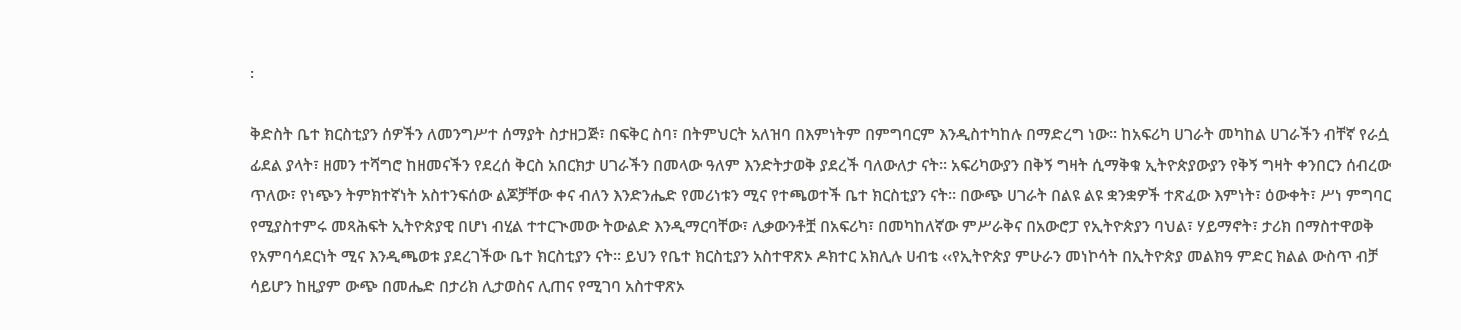፡

ቅድስት ቤተ ክርስቲያን ሰዎችን ለመንግሥተ ሰማያት ስታዘጋጅ፣ በፍቅር ስባ፣ በትምህርት አለዝባ በእምነትም በምግባርም እንዲስተካከሉ በማድረግ ነው፡፡ ከአፍሪካ ሀገራት መካከል ሀገራችን ብቸኛ የራሷ ፊደል ያላት፣ ዘመን ተሻግሮ ከዘመናችን የደረሰ ቅርስ አበርክታ ሀገራችን በመላው ዓለም እንድትታወቅ ያደረች ባለውለታ ናት፡፡ አፍሪካውያን በቅኝ ግዛት ሲማቅቁ ኢትዮጵያውያን የቅኝ ግዛት ቀንበርን ሰብረው ጥለው፣ የነጭን ትምክተኛነት አስተንፍሰው ልጆቻቸው ቀና ብለን እንድንሔድ የመሪነቱን ሚና የተጫወተች ቤተ ክርስቲያን ናት፡፡ በውጭ ሀገራት በልዩ ልዩ ቋንቋዎች ተጽፈው እምነት፣ ዕውቀት፣ ሥነ ምግባር የሚያስተምሩ መጻሕፍት ኢትዮጵያዊ በሆነ ብሂል ተተርጒመው ትውልድ እንዲማርባቸው፣ ሊቃውንቶቿ በአፍሪካ፣ በመካከለኛው ምሥራቅና በአውሮፓ የኢትዮጵያን ባህል፣ ሃይማኖት፣ ታሪክ በማስተዋወቅ የአምባሳደርነት ሚና እንዲጫወቱ ያደረገችው ቤተ ክርስቲያን ናት፡፡ ይህን የቤተ ክርስቲያን አስተዋጽኦ ዶክተር አክሊሉ ሀብቴ ‹‹የኢትዮጵያ ምሁራን መነኮሳት በኢትዮጵያ መልክዓ ምድር ክልል ውስጥ ብቻ ሳይሆን ከዚያም ውጭ በመሔድ በታሪክ ሊታወስና ሊጠና የሚገባ አስተዋጽኦ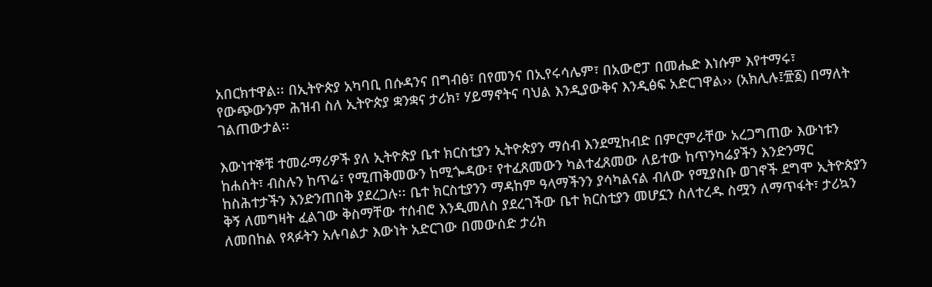አበርክተዋል፡፡ በኢትዮጵያ አካባቢ በሱዳንና በግብፅ፣ በየመንና በኢየሩሳሌም፣ በአውሮፓ በመሔድ እነሱም እየተማሩ፣ የውጭውንም ሕዝብ ስለ ኢትዮጵያ ቋንቋና ታሪክ፣ ሃይማኖትና ባህል እንዲያውቅና እንዲፅፍ አድርገዋል›› (አክሊሉ፤፹፩) በማለት ገልጠውታል፡፡

እውነተኞቹ ተመራማሪዎች ያለ ኢትዮጵያ ቤተ ክርስቲያን ኢትዮጵያን ማሰብ እንደሚከብድ በምርምራቸው አረጋግጠው እውነቱን ከሐሰት፣ ብስሉን ከጥሬ፣ የሚጠቅመውን ከሚጐዳው፣ የተፈጸመውን ካልተፈጸመው ለይተው ከጥንካሬያችን እንድንማር ከስሕተታችን እንድንጠበቅ ያደረጋሉ፡፡ ቤተ ክርስቲያንን ማዳከም ዓላማችንን ያሳካልናል ብለው የሚያስቡ ወገኖች ደግሞ ኢትዮጵያን ቅኝ ለመግዛት ፈልገው ቅስማቸው ተሰብሮ እንዲመለስ ያደረገችው ቤተ ክርስቲያን መሆኗን ስለተረዱ ስሟን ለማጥፋት፣ ታሪኳን ለመበከል የጻፉትን አሉባልታ እውነት አድርገው በመውሰድ ታሪክ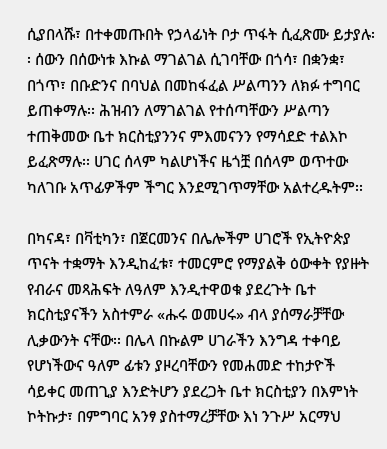ሲያበላሹ፣ በተቀመጡበት የኃላፊነት ቦታ ጥፋት ሲፈጽሙ ይታያሉ፡፡ ሰውን በሰውነቱ እኩል ማገልገል ሲገባቸው በጎሳ፣ በቋንቋ፣ በጎጥ፣ በቡድንና በባህል በመከፋፈል ሥልጣንን ለክፉ ተግባር ይጠቀማሉ፡፡ ሕዝብን ለማገልገል የተሰጣቸውን ሥልጣን ተጠቅመው ቤተ ክርስቲያንንና ምእመናንን የማሳደድ ተልእኮ ይፈጽማሉ፡፡ ሀገር ሰላም ካልሆነችና ዜጎቿ በሰላም ወጥተው ካለገቡ አጥፊዎችም ችግር እንደሚገጥማቸው አልተረዱትም፡፡

በካናዳ፣ በቫቲካን፣ በጀርመንና በሌሎችም ሀገሮች የኢትዮጵያ ጥናት ተቋማት እንዲከፈቱ፣ ተመርምሮ የማያልቅ ዕውቀት የያዙት የብራና መጻሕፍት ለዓለም እንዲተዋወቁ ያደረጉት ቤተ ክርስቲያናችን አስተምራ «ሑሩ ወመሀሩ» ብላ ያሰማራቻቸው ሊቃውንት ናቸው፡፡ በሌላ በኩልም ሀገራችን እንግዳ ተቀባይ የሆነችውና ዓለም ፊቱን ያዞረባቸውን የመሐመድ ተከታዮች ሳይቀር መጠጊያ እንድትሆን ያደረጋት ቤተ ክርስቲያን በእምነት ኮትኩታ፣ በምግባር አንፃ ያስተማረቻቸው እነ ንጉሥ አርማህ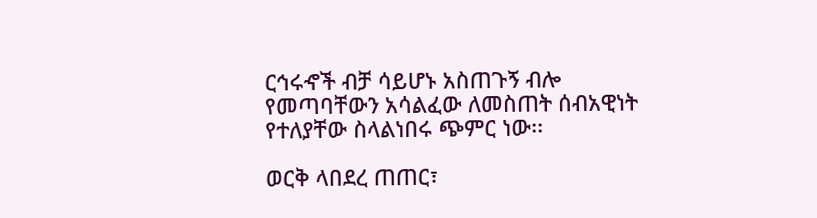ርኅሩኆች ብቻ ሳይሆኑ አስጠጉኝ ብሎ የመጣባቸውን አሳልፈው ለመስጠት ሰብአዊነት የተለያቸው ስላልነበሩ ጭምር ነው፡፡

ወርቅ ላበደረ ጠጠር፣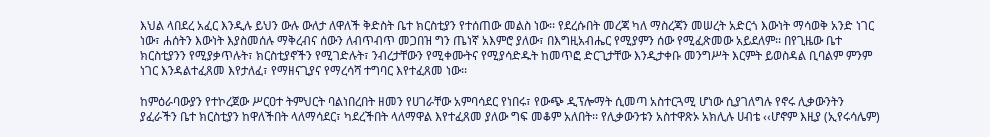እህል ላበደረ አፈር እንዲሉ ይህን ውሉ ውለታ ለዋለች ቅድስት ቤተ ክርስቲያን የተሰጠው መልስ ነው፡፡ የደረሱበት መረጃ ካለ ማስረጃን መሠረት አድርጎ እውነት ማሳወቅ አንድ ነገር ነው፣ ሐሰትን እውነት እያስመሰሉ ማቅረብና ሰውን ለብጥብጥ መጋበዝ ግን ጤነኛ አእምሮ ያለው፣ በእግዚአብሔር የሚያምን ሰው የሚፈጽመው አይደለም፡፡ በየጊዜው ቤተ ክርስቲያንን የሚያቃጥሉት፣ ክርስቲያኖችን የሚገድሉት፣ ንብረታቸውን የሚቀሙትና የሚያሳድዱት ከመጥፎ ድርጊታቸው እንዲታቀቡ መንግሥት እርምት ይወስዳል ቢባልም ምንም ነገር እንዳልተፈጸመ እየታለፈ፣ የማዘናጊያና የማረሳሻ ተግባር እየተፈጸመ ነው፡፡

ከምዕራባውያን የተኮረጀው ሥርዐተ ትምህርት ባልነበረበት ዘመን የሀገራቸው አምባሳደር የነበሩ፣ የውጭ ዲፕሎማት ሲመጣ አስተርጓሚ ሆነው ሲያገለግሉ የኖሩ ሊቃውንትን ያፈራችን ቤተ ክርስቲያን ከዋለችበት ላለማሳደር፣ ካደረችበት ላለማዋል እየተፈጸመ ያለው ግፍ መቆም አለበት፡፡ የሊቃውንቱን አስተዋጽኦ አክሊሉ ሀብቴ ‹‹ሆኖም እዚያ (ኢየሩሳሌም)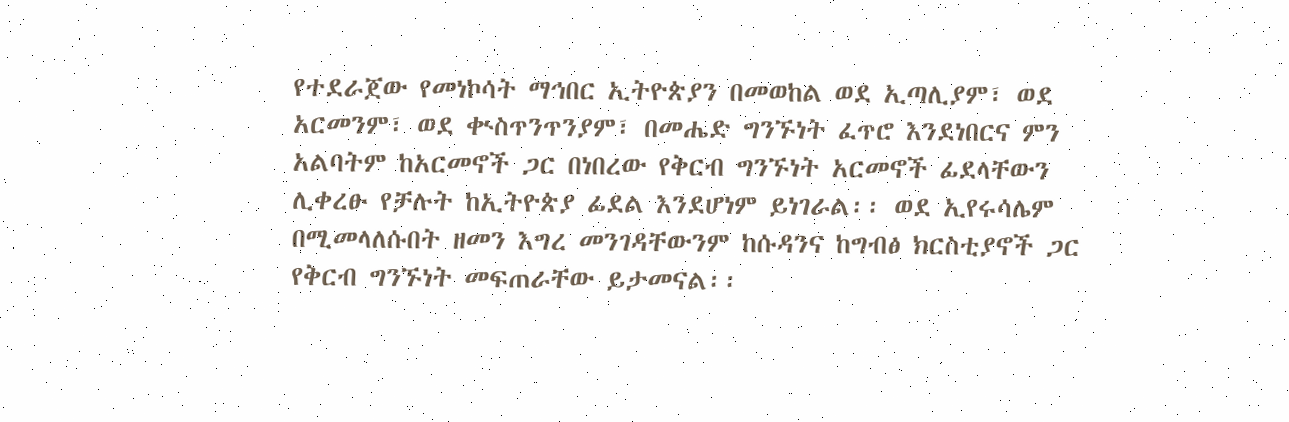የተደራጀው የመነኮሳት ማኅበር ኢትዮጵያን በመወከል ወደ ኢጣሊያም፣ ወደ አርመንም፣ ወደ ቊስጥንጥንያም፣ በመሔድ ግንኙነት ፈጥሮ እንደነበርና ምን አልባትም ከአርመኖች ጋር በነበረው የቅርብ ግንኙነት አርመኖች ፊደላቸውን ሊቀረፁ የቻሉት ከኢትዮጵያ ፊደል እንደሆነም ይነገራል፡፡ ወደ ኢየሩሳሌም በሚመላለሱበት ዘመን እግረ መንገዳቸውንም ከሱዳንና ከግብፅ ክርስቲያኖች ጋር የቅርብ ግንኙነት መፍጠራቸው ይታመናል፡፡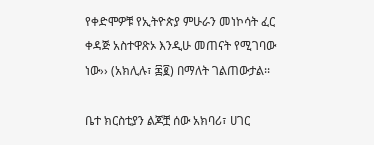የቀድሞዎቹ የኢትዮጵያ ምሁራን መነኮሳት ፈር ቀዳጅ አስተዋጽኦ እንዲሁ መጠናት የሚገባው ነው›› (አክሊሉ፣ ፷፪) በማለት ገልጠውታል፡፡

ቤተ ክርስቲያን ልጆቿ ሰው አክባሪ፣ ሀገር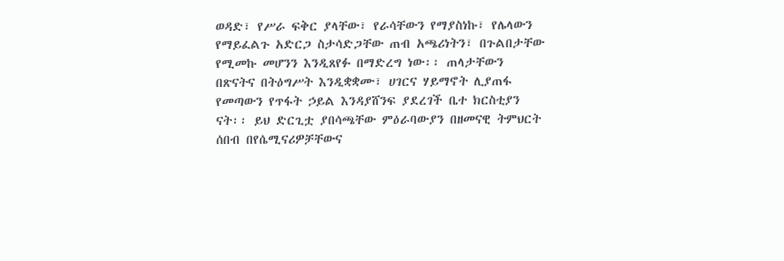ወዳድ፣ የሥራ ፍቅር ያላቸው፣ የራሳቸውን የማያስነኩ፣ የሌላውን የማይፈልጉ አድርጋ ስታሳድጋቸው ጠብ አጫሪነትን፣ በጉልበታቸው የሚመኩ መሆንን እንዲጸየፉ በማድረግ ነው፡፡ ጠላታቸውን በጽናትና በትዕግሥት እንዲቋቋሙ፣ ሀገርና ሃይማኖት ሊያጠፋ የመጣውን የጥፋት ኃይል እንዳያሸንፍ ያደረገች ቤተ ክርስቲያን ናት፡፡ ይህ ድርጊቷ ያበሳጫቸው ምዕራባውያን በዘመናዊ ትምህርት ሰበብ በየሴሚናሪዎቻቸውና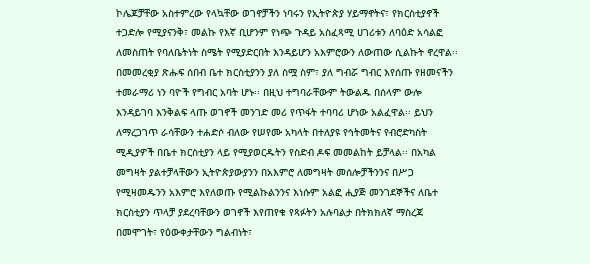ኮሌጆቻቸው አስተምረው የላኳቸው ወገኖቻችን ነባሩን የኢትዮጵያ ሃይማኖትና፣ የክርስቲያኖች ተጋድሎ የሚያናንቅ፣ መልኩ የእኛ ቢሆንም የነጭ ጉዳይ አስፈጻሚ ሀገሪቱን ለባዕድ አሳልፎ ለመስጠት የባለቤትነት ስሜት የሚያድርበት እንዳይሆን አእምሮውን ለውጠው ሲልኩት ኖረዋል፡፡ በመመረቂያ ጽሑፍ ሰበብ ቤተ ክርስቲያንን ያለ ስሟ ስም፣ ያለ ግብሯ ግብር እየሰጡ የዘመናችን ተመራማሪ ነን ባዮች የግብር አባት ሆኑ፡፡ በዚህ ተግባራቸውም ትውልዱ በሰላም ውሎ እንዳይገባ እንቅልፍ ላጡ ወገኖች መንገድ መሪ የጥፋት ተባባሪ ሆነው አልፈዋል፡፡ ይህን ለማረጋገጥ ራሳቸውን ተሐድሶ ብለው የሠየሙ አካላት በተለያዩ የኅትመትና የብሮድካስት ሚዲያዎች በቤተ ክርስቲያን ላይ የሚያወርዱትን የስድብ ዶፍ መመልከት ይቻላል፡፡ በአካል መግዛት ያልተቻላቸውን ኢትዮጵያውያንን በአእምሮ ለመግዛት መሰሎቻችንንና በሥጋ የሚዛመዱንን አእምሮ እየለወጡ የሚልኩልንንና እነሱም አልፎ ሒያጅ መንገደኞችና ለቤተ ክርስቲያን ጥላቻ ያደረባቸውን ወገኖች እየጠየቁ የጻፉትን አሉባልታ በትክክለኛ ማስረጃ በመሞገት፣ የዕውቀታቸውን ግልብነት፣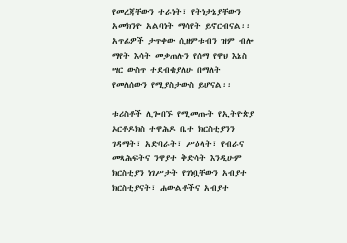የመረጃቸውን ተራነት፣ የትነታኔያቸውን አመክንዮ አልባነት ማሳየት ይኖርብናል፡፡ አጥፊዎች ታጥቀው ሲዘምቱብን ዝም ብሎ ማየት እሳት መቃጠሉን የሰማ የዋህ እኔስ ሣር ውስጥ ተደብቄያለሁ በማለት የመለሰውን የሚያስታውስ ይሆናል፡፡

ቱሪስቶች ሊጐበኙ የሚመጡት የኢትዮጵያ ኦርቶዶክስ ተዋሕዶ ቤተ ክርስቲያንን ገዳማት፣ አድባራት፣ ሥዕላት፣ የብራና መጻሕፍትና ንዋያተ ቅድሳት እንዲሁም ክርስቲያን ነገሥታት የገነቧቸውን አብያተ ክርስቲያናት፣ ሐውልቶችና አብያተ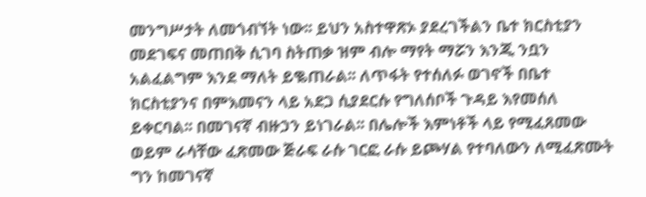መንግሥታት ለመጎብኘት ነው፡፡ ይህን አስተዋጽኦ ያደረገችልን ቤተ ክርስቲያን መደገፍና መጠበቅ ሲገባ ስትጠቃ ዝም ብሎ ማየት ማሯን እንጂ ንቧን አልፈልግም እንደ ማለት ይቈጠራል፡፡ ለጥፋት የተሰለፉ ወገኖች በቤተ ክርስቲያንና በምእመናን ላይ አደጋ ሲያደርሱ የግለሰቦች ጉዳይ እየመሰለ ይቀርባል፡፡ በመገናኛ ብዙኃን ይነገራል፡፡ በሌሎች እምነቶች ላይ የሚፈጸመው ወይም ራሳቸው ፈጽመው ጅራፍ ራሱ ገርፎ ራሱ ይጮሃል የተባለውን ለሚፈጽሙት ግን ከመገናኛ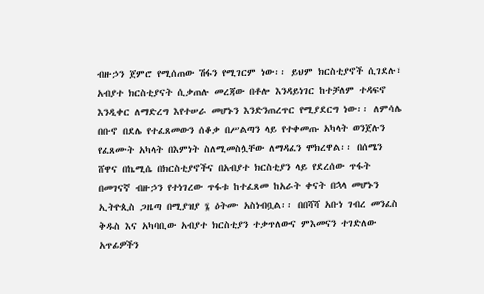ብዙኃን ጀምሮ የሚሰጠው ሽፋን የሚገርም ነው፡፡ ይህም ክርስቲያኖች ሲገደሉ፣ አብያተ ክርስቲያናት ሲቃጠሉ መረጃው በቶሎ እንዳይነገር ከተቻለም ተዳፍኖ እንዲቀር ለማድረግ እየተሠራ መሆኑን እንድንጠረጥር የሚያደርግ ነው፡፡ ለምሳሌ በቡኖ በደሌ የተፈጸመውን ሰቆቃ በሥልጣን ላይ የተቀመጡ አካላት ወንጀሉን የፈጸሙት አካላት በእምነት ስለሚመስሏቸው ለማዳፈን ሞክረዋል፡፡ በሰሜን ሸዋና በኬሚሴ በክርስቲያኖችና በአብያተ ክርስቲያን ላይ የደረሰው ጥፋት በመገናኛ ብዙኃን የተነገረው ጥፋቱ ከተፈጸመ ከአራት ቀናት በኋላ መሆኑን ኢትዮጲስ ጋዜጣ በሚያዝያ ፮ ዕትሙ አስነብቧል፡፡ በበሻሻ አቡነ ገብረ መንፈስ ቅዱስ እና አካባቢው አብያተ ክርስቲያን ተቃጥለውና ምእመናን ተገድለው አጥፊዎችን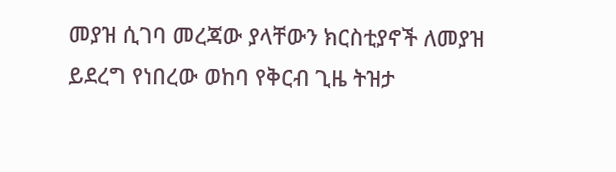መያዝ ሲገባ መረጃው ያላቸውን ክርስቲያኖች ለመያዝ ይደረግ የነበረው ወከባ የቅርብ ጊዜ ትዝታ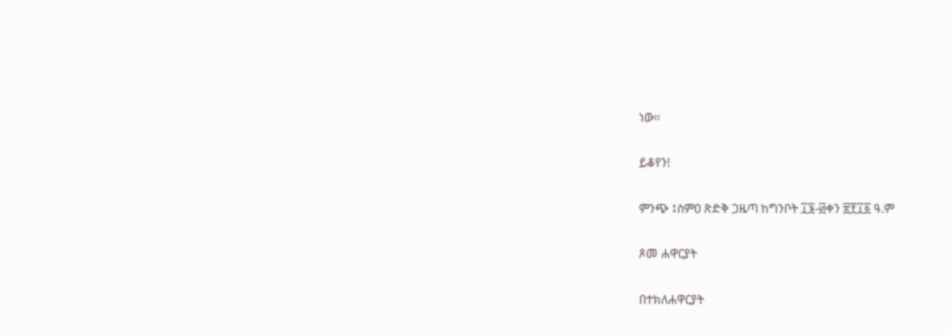ነው፡፡

ይቆየን!

ምንጭ ፤ስምዐ ጽድቅ ጋዜጣ ከግንቦት ፲፮-፴ቀን ፳፻፲፩ ዓ.ም

ጾመ ሐዋርያት

በተክለሐዋርያት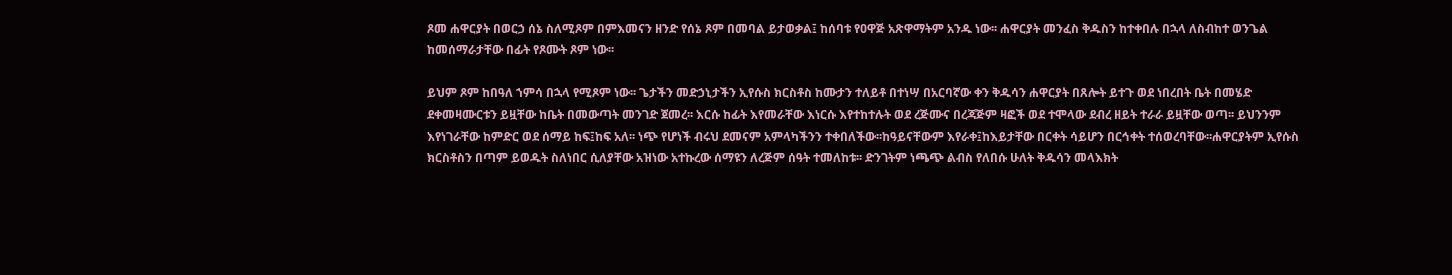ጾመ ሐዋርያት በወርኃ ሰኔ ስለሚጾም በምእመናን ዘንድ የሰኔ ጾም በመባል ይታወቃል፤ ከሰባቱ የዐዋጅ አጽዋማትም አንዱ ነው፡፡ ሐዋርያት መንፈስ ቅዱስን ከተቀበሉ በኋላ ለስብከተ ወንጌል ከመሰማራታቸው በፊት የጾሙት ጾም ነው፡፡

ይህም ጾም ከበዓለ ኀምሳ በኋላ የሚጾም ነው፡፡ ጌታችን መድኃኒታችን ኢየሱስ ክርስቶስ ከሙታን ተለይቶ በተነሣ በአርባኛው ቀን ቅዱሳን ሐዋርያት በጸሎት ይተጉ ወደ ነበረበት ቤት በመሄድ ደቀመዛሙርቱን ይዟቸው ከቤት በመውጣት መንገድ ጀመረ፡፡ እርሱ ከፊት እየመራቸው እነርሱ እየተከተሉት ወደ ረጅሙና በረጃጅም ዛፎች ወደ ተሞላው ደብረ ዘይት ተራራ ይዟቸው ወጣ፡፡ ይህንንም እየነገራቸው ከምድር ወደ ሰማይ ከፍ፤ከፍ አለ፡፡ ነጭ የሆነች ብሩህ ደመናም አምላካችንን ተቀበለችው፡፡ከዓይናቸውም እየራቀ፤ከእይታቸው በርቀት ሳይሆን በርኅቀት ተሰወረባቸው፡፡ሐዋርያትም ኢየሱስ ክርስቶስን በጣም ይወዱት ስለነበር ሲለያቸው አዝነው አተኩረው ሰማዩን ለረጅም ሰዓት ተመለከቱ፡፡ ድንገትም ነጫጭ ልብስ የለበሱ ሁለት ቅዱሳን መላእክት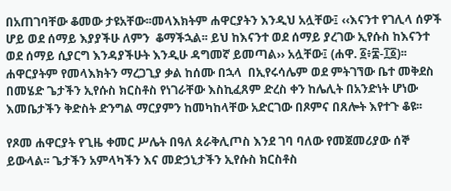በአጠገባቸው ቆመው ታዩአቸው፡፡መላእክትም ሐዋርያትን እንዲህ አሏቸው፤ ‹‹እናንተ የገሊላ ሰዎች ሆይ ወደ ሰማይ እያያችሁ ለምን  ቆማችኋል፡፡ ይህ ከእናንተ ወደ ሰማይ ያረገው ኢየሱስ ከእናንተ ወደ ሰማይ ሲያርግ እንዳያችሁት እንዲሁ ዳግመኛ ይመጣል›› አሏቸው፤ (ሐዋ. ፩፥፰-፲፩)፡፡ ሐዋርያትም የመላእክትን ማረጋጊያ ቃል ከሰሙ በኋላ  በኢየሩሳሌም ወደ ምትገኘው ቤተ መቅደስ በመሄድ ጌታችን ኢየሱስ ክርስቶስ የነገራቸው እስኪፈጸም ድረስ ቀን ከሌሊት በአንድነት ሆነው እመቤታችን ቅድስት ድንግል ማርያምን ከመካከላቸው አድርገው በጾምና በጸሎት እየተጉ ቆዩ፡፡

የጾመ ሐዋርያት የጊዜ ቀመር ሥሌት በዓለ ጰራቅሊጦስ እንደ ገባ ባለው የመጀመሪያው ሰኞ ይውላል፡፡ ጌታችን አምላካችን እና መድኃኒታችን ኢየሱስ ክርስቶስ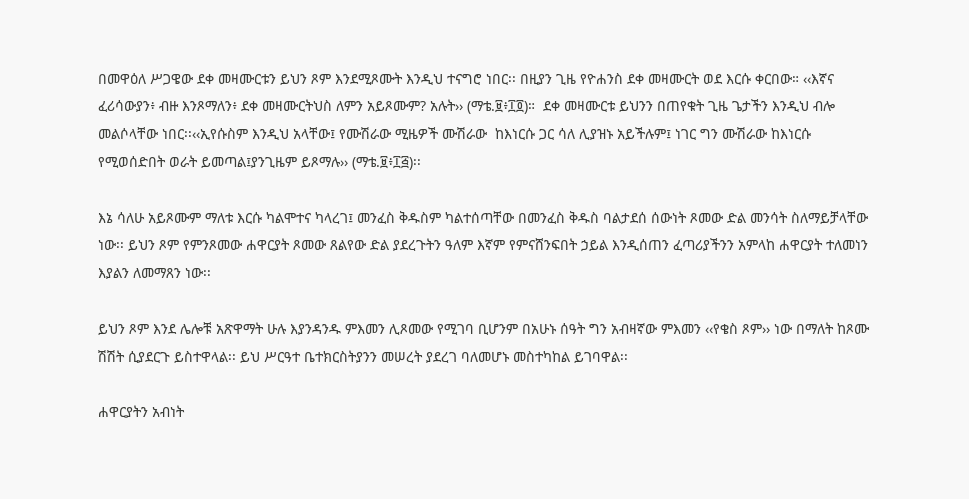በመዋዕለ ሥጋዌው ደቀ መዛሙርቱን ይህን ጾም እንደሚጾሙት እንዲህ ተናግሮ ነበር፡፡ በዚያን ጊዜ የዮሐንስ ደቀ መዛሙርት ወደ እርሱ ቀርበው። ‹‹እኛና ፈሪሳውያን፥ ብዙ እንጾማለን፥ ደቀ መዛሙርትህስ ለምን አይጾሙም? አሉት›› (ማቴ.፱፥፲፬)።  ደቀ መዛሙርቱ ይህንን በጠየቁት ጊዜ ጌታችን እንዲህ ብሎ መልሶላቸው ነበር፡፡‹‹ኢየሱስም እንዲህ አላቸው፤ የሙሽራው ሚዜዎች ሙሽራው  ከእነርሱ ጋር ሳለ ሊያዝኑ አይችሉም፤ ነገር ግን ሙሽራው ከእነርሱ የሚወሰድበት ወራት ይመጣል፤ያንጊዜም ይጾማሉ›› (ማቴ.፱፥፲፭)፡፡

እኔ ሳለሁ አይጾሙም ማለቱ እርሱ ካልሞተና ካላረገ፤ መንፈስ ቅዱስም ካልተሰጣቸው በመንፈስ ቅዱስ ባልታደሰ ሰውነት ጾመው ድል መንሳት ስለማይቻላቸው ነው፡፡ ይህን ጾም የምንጾመው ሐዋርያት ጾመው ጸልየው ድል ያደረጉትን ዓለም እኛም የምናሸንፍበት ኃይል እንዲሰጠን ፈጣሪያችንን አምላከ ሐዋርያት ተለመነን እያልን ለመማጸን ነው፡፡

ይህን ጾም እንደ ሌሎቹ አጽዋማት ሁሉ እያንዳንዱ ምእመን ሊጾመው የሚገባ ቢሆንም በአሁኑ ሰዓት ግን አብዛኛው ምእመን ‹‹የቄስ ጾም›› ነው በማለት ከጾሙ ሽሽት ሲያደርጉ ይስተዋላል፡፡ ይህ ሥርዓተ ቤተክርስትያንን መሠረት ያደረገ ባለመሆኑ መስተካከል ይገባዋል፡፡

ሐዋርያትን አብነት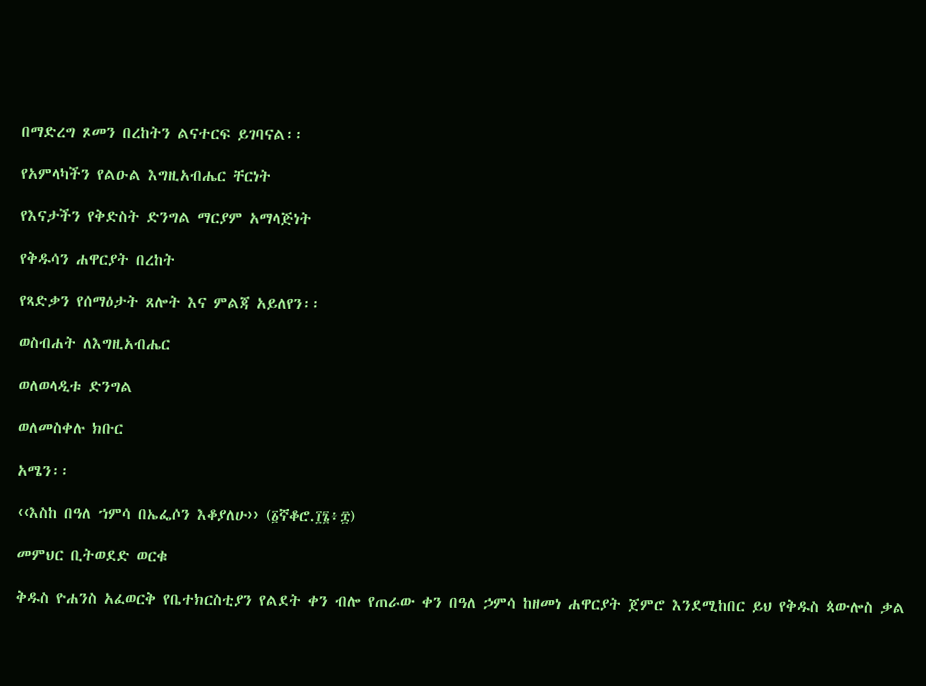በማድረግ ጾመን በረከትን ልናተርፍ ይገባናል፡፡

የአምላካችን የልዑል እግዚአብሔር ቸርነት

የእናታችን የቅድስት ድንግል ማርያም አማላጅነት

የቅዱሳን ሐዋርያት በረከት

የጻድቃን የሰማዕታት ጸሎት እና ምልጃ አይለየን፡፡

ወስብሐት ለእግዚአብሔር

ወለወላዲቱ ድንግል

ወለመስቀሉ ክቡር

አሜን፡፡

‹‹እስከ በዓለ ኀምሳ በኤፌሶን እቆያለሁ›› (፩ኛቆሮ.፲፮፥፰)

መምህር ቢትወደድ ወርቁ

ቅዱስ ዮሐንስ አፈወርቅ የቤተክርስቲያን የልደት ቀን ብሎ የጠራው ቀን በዓለ ኃምሳ ከዘመነ ሐዋርያት ጀምሮ እንደሚከበር ይህ የቅዱስ ጳውሎስ ቃል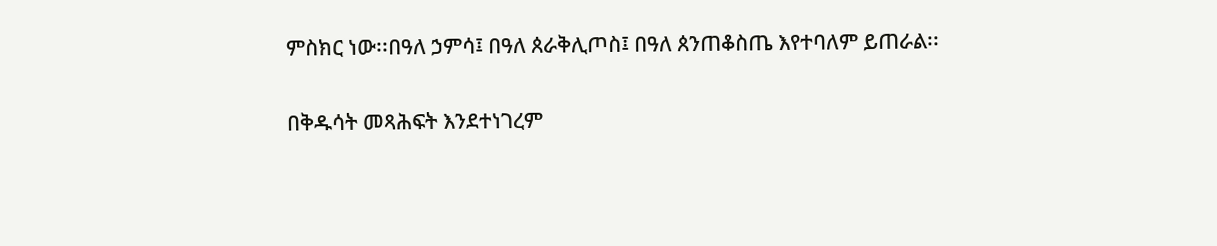ምስክር ነው፡፡በዓለ ኃምሳ፤ በዓለ ጰራቅሊጦስ፤ በዓለ ጰንጠቆስጤ እየተባለም ይጠራል፡፡

በቅዱሳት መጻሕፍት እንደተነገረም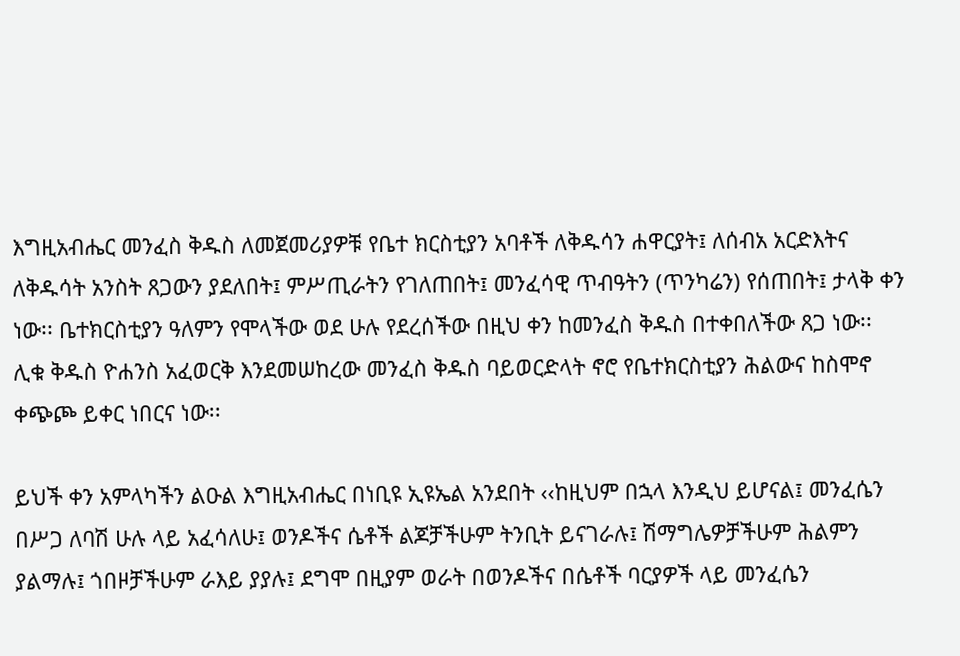እግዚአብሔር መንፈስ ቅዱስ ለመጀመሪያዎቹ የቤተ ክርስቲያን አባቶች ለቅዱሳን ሐዋርያት፤ ለሰብአ አርድእትና ለቅዱሳት አንስት ጸጋውን ያደለበት፤ ምሥጢራትን የገለጠበት፤ መንፈሳዊ ጥብዓትን (ጥንካሬን) የሰጠበት፤ ታላቅ ቀን ነው፡፡ ቤተክርስቲያን ዓለምን የሞላችው ወደ ሁሉ የደረሰችው በዚህ ቀን ከመንፈስ ቅዱስ በተቀበለችው ጸጋ ነው፡፡ ሊቁ ቅዱስ ዮሐንስ አፈወርቅ እንደመሠከረው መንፈስ ቅዱስ ባይወርድላት ኖሮ የቤተክርስቲያን ሕልውና ከስሞኖ ቀጭጮ ይቀር ነበርና ነው፡፡

ይህች ቀን አምላካችን ልዑል እግዚአብሔር በነቢዩ ኢዩኤል አንደበት ‹‹ከዚህም በኋላ እንዲህ ይሆናል፤ መንፈሴን በሥጋ ለባሽ ሁሉ ላይ አፈሳለሁ፤ ወንዶችና ሴቶች ልጆቻችሁም ትንቢት ይናገራሉ፤ ሽማግሌዎቻችሁም ሕልምን ያልማሉ፤ ጎበዞቻችሁም ራእይ ያያሉ፤ ደግሞ በዚያም ወራት በወንዶችና በሴቶች ባርያዎች ላይ መንፈሴን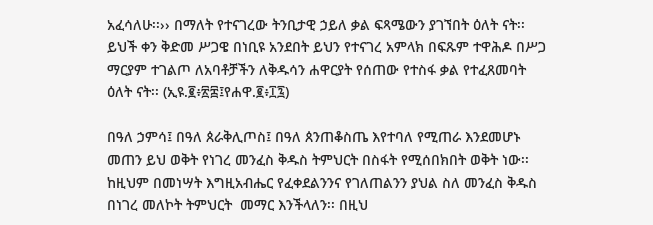አፈሳለሁ፡፡›› በማለት የተናገረው ትንቢታዊ ኃይለ ቃል ፍጻሜውን ያገኘበት ዕለት ናት፡፡ ይህች ቀን ቅድመ ሥጋዌ በነቢዩ አንደበት ይህን የተናገረ አምላክ በፍጹም ተዋሕዶ በሥጋ ማርያም ተገልጦ ለአባቶቻችን ለቅዱሳን ሐዋርያት የሰጠው የተስፋ ቃል የተፈጸመባት ዕለት ናት፡፡ (ኢዩ.፪፥፳፰፤የሐዋ.፪፥፲፯)

በዓለ ኃምሳ፤ በዓለ ጰራቅሊጦስ፤ በዓለ ጰንጠቆስጤ እየተባለ የሚጠራ እንደመሆኑ መጠን ይህ ወቅት የነገረ መንፈስ ቅዱስ ትምህርት በስፋት የሚሰበክበት ወቅት ነው፡፡ ከዚህም በመነሣት እግዚአብሔር የፈቀደልንንና የገለጠልንን ያህል ስለ መንፈስ ቅዱስ በነገረ መለኮት ትምህርት  መማር እንችላለን፡፡ በዚህ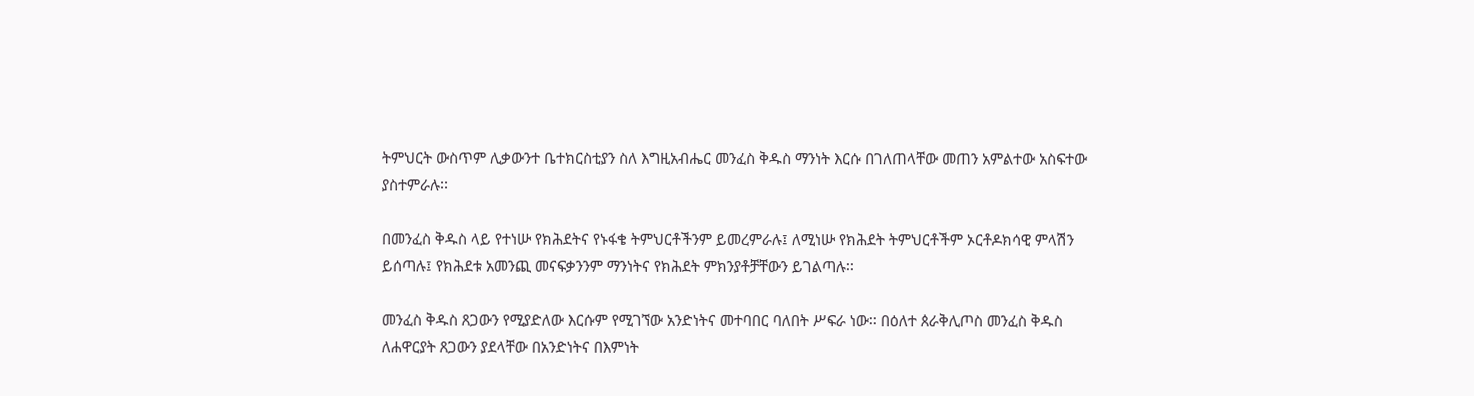ትምህርት ውስጥም ሊቃውንተ ቤተክርስቲያን ስለ እግዚአብሔር መንፈስ ቅዱስ ማንነት እርሱ በገለጠላቸው መጠን አምልተው አስፍተው ያስተምራሉ፡፡

በመንፈስ ቅዱስ ላይ የተነሡ የክሕደትና የኑፋቄ ትምህርቶችንም ይመረምራሉ፤ ለሚነሡ የክሕደት ትምህርቶችም ኦርቶዶክሳዊ ምላሽን ይሰጣሉ፤ የክሕደቱ አመንጪ መናፍቃንንም ማንነትና የክሕደት ምክንያቶቻቸውን ይገልጣሉ፡፡

መንፈስ ቅዱስ ጸጋውን የሚያድለው እርሱም የሚገኘው አንድነትና መተባበር ባለበት ሥፍራ ነው፡፡ በዕለተ ጰራቅሊጦስ መንፈስ ቅዱስ ለሐዋርያት ጸጋውን ያደላቸው በአንድነትና በእምነት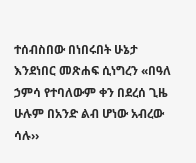ተሰብስበው በነበሩበት ሁኔታ እንደነበር መጽሐፍ ሲነግረን «በዓለ ኃምሳ የተባለውም ቀን በደረሰ ጊዜ ሁሉም በአንድ ልብ ሆነው አብረው ሳሉ››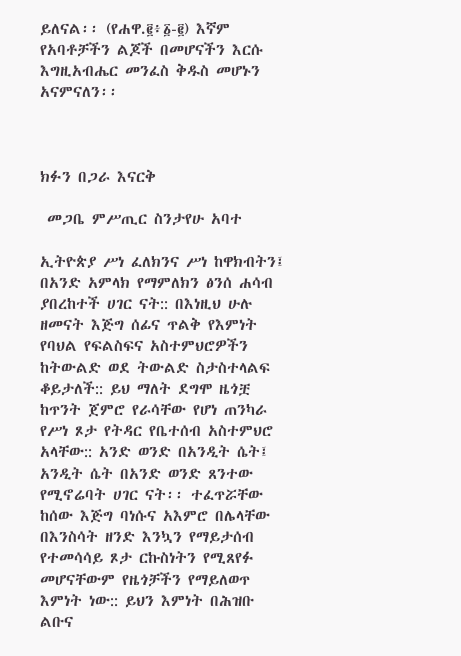ይለናል፡፡ (የሐዋ.፪፥፩-፪) እኛም የአባቶቻችን ልጆች በመሆናችን እርሱ እግዚአብሔር መንፈስ ቅዱስ መሆኑን አናምናለን፡፡



ክፉን በጋራ እናርቅ

 መጋቤ ምሥጢር ስንታየሁ አባተ

ኢትዮጵያ ሥነ ፈለክንና ሥነ ከዋክብትን፤ በአንድ አምላክ የማምለክን ፅንሰ ሐሳብ ያበረከተች ሀገር ናት:: በእነዚህ ሁሉ ዘመናት እጅግ ሰፊና ጥልቅ የእምነት የባህል የፍልስፍና አስተምህሮዎችን ከትውልድ ወደ ትውልድ ስታስተላልፍ ቆይታለች:: ይህ ማለት ደግሞ ዜጎቿ ከጥንት ጀምሮ የራሳቸው የሆነ ጠንካራ የሥነ ጾታ የትዳር የቤተሰብ አስተምህሮ አላቸው:: አንድ ወንድ በአንዲት ሴት፤ አንዲት ሴት በአንድ ወንድ ጸንተው የሚኖሬባት ሀገር ናት፡፡ ተፈጥሯቸው ከሰው እጅግ ባነሱና አእምሮ በሌላቸው በእንስሳት ዘንድ እንኳን የማይታሰብ የተመሳሳይ ጾታ ርኩስነትን የሚጸየፉ መሆናቸውም የዜጎቻችን የማይለወጥ እምነት ነው:: ይህን እምነት በሕዝቡ ልቡና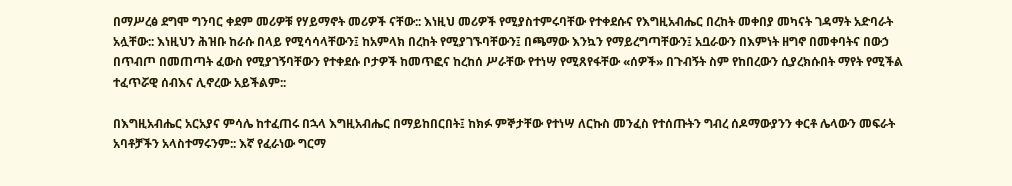በማሥረፅ ደግሞ ግንባር ቀደም መሪዎቹ የሃይማኖት መሪዎች ናቸው:: እነዚህ መሪዎች የሚያስተምሩባቸው የተቀደሱና የእግዚአብሔር በረከት መቀበያ መካናት ገዳማት አድባራት አሏቸው:: እነዚህን ሕዝቡ ከራሱ በላይ የሚሳሳላቸውን፤ ከአምላክ በረከት የሚያገኙባቸውን፤ በጫማው እንኳን የማይረግጣቸውን፤ አቧራውን በእምነት ዘግኖ በመቀባትና በውኃ በጥብጦ በመጠጣት ፈውስ የሚያገኝባቸውን የተቀደሱ ቦታዎች ከመጥፎና ከረከሰ ሥራቸው የተነሣ የሚጸየፋቸው «ሰዎች» በጉብኝት ስም የከበረውን ሲያረክሱበት ማየት የሚችል ተፈጥሯዊ ሰብእና ሊኖረው አይችልም::

በእግዚአብሔር አርአያና ምሳሌ ከተፈጠሩ በኋላ እግዚአብሔር በማይከበርበት፤ ከክፉ ምኞታቸው የተነሣ ለርኩስ መንፈስ የተሰጡትን ግብረ ሰዶማውያንን ቀርቶ ሌላውን መፍራት አባቶቻችን አላስተማሩንም:: እኛ የፈራነው ግርማ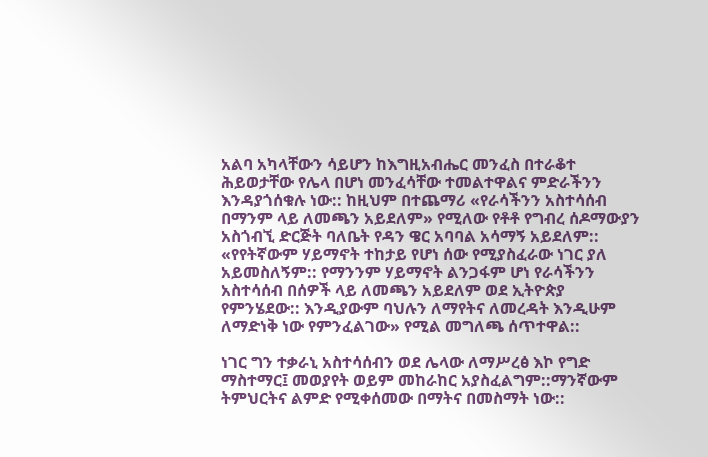አልባ አካላቸውን ሳይሆን ከእግዚአብሔር መንፈስ በተራቆተ ሕይወታቸው የሌላ በሆነ መንፈሳቸው ተመልተዋልና ምድራችንን እንዳያጎሰቁሉ ነው:: ከዚህም በተጨማሪ «የራሳችንን አስተሳሰብ በማንም ላይ ለመጫን አይደለም» የሚለው የቶቶ የግብረ ሰዶማውያን አስጎብኚ ድርጅት ባለቤት የዳን ዌር አባባል አሳማኝ አይደለም:: «የየትኛውም ሃይማኖት ተከታይ የሆነ ሰው የሚያስፈራው ነገር ያለ አይመስለኝም:: የማንንም ሃይማኖት ልንጋፋም ሆነ የራሳችንን አስተሳሰብ በሰዎች ላይ ለመጫን አይደለም ወደ ኢትዮጵያ የምንሄደው:: እንዲያውም ባህሉን ለማየትና ለመረዳት እንዲሁም ለማድነቅ ነው የምንፈልገው» የሚል መግለጫ ሰጥተዋል::

ነገር ግን ተቃራኒ አስተሳሰብን ወደ ሌላው ለማሥረፅ እኮ የግድ ማስተማር፤ መወያየት ወይም መከራከር አያስፈልግም::ማንኛውም ትምህርትና ልምድ የሚቀሰመው በማትና በመስማት ነው::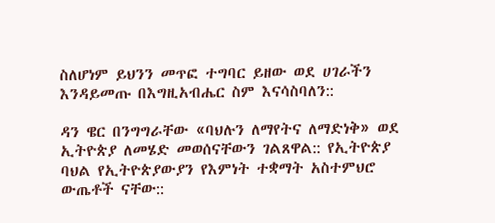ስለሆነም ይህንን መጥፎ ተግባር ይዘው ወደ ሀገራችን እንዳይመጡ በእግዚአብሔር ስም እናሳስባለን::

ዳን ዌር በንግግራቸው «ባህሉን ለማየትና ለማድነቅ» ወደ ኢትዮጵያ ለመሄድ መወሰናቸውን ገልጸዋል:: የኢትዮጵያ ባህል የኢትዮጵያውያን የእምነት ተቋማት አስተምህሮ ውጤቶች ናቸው::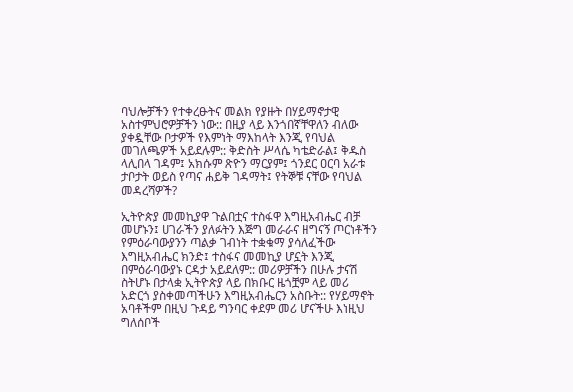ባህሎቻችን የተቀረፁትና መልክ የያዙት በሃይማኖታዊ አስተምህሮዎቻችን ነው:: በዚያ ላይ እንጎበኛቸዋለን ብለው ያቀዷቸው ቦታዎች የእምነት ማእከላት እንጂ የባህል መገለጫዎች አይደሉም:: ቅድስት ሥላሴ ካቴድራል፤ ቅዱስ ላሊበላ ገዳም፤ አክሱም ጽዮን ማርያም፤ ጎንደር ዐርባ አራቱ ታቦታት ወይስ የጣና ሐይቅ ገዳማት፤ የትኞቹ ናቸው የባህል መዳረሻዎች?

ኢትዮጵያ መመኪያዋ ጉልበቷና ተስፋዋ እግዚአብሔር ብቻ መሆኑን፤ ሀገራችን ያለፉትን እጅግ መራራና ዘግናኝ ጦርነቶችን የምዕራባውያንን ጣልቃ ገብነት ተቋቁማ ያሳለፈችው  እግዚአብሔር ክንድ፤ ተስፋና መመኪያ ሆኗት እንጂ በምዕራባውያኑ ርዳታ አይደለም:: መሪዎቻችን በሁሉ ታናሽ ስትሆኑ በታላቋ ኢትዮጵያ ላይ በክቡር ዜጎቿም ላይ መሪ አድርጎ ያስቀመጣችሁን እግዚአብሔርን አስቡት:: የሃይማኖት አባቶችም በዚህ ጉዳይ ግንባር ቀደም መሪ ሆናችሁ እነዚህ ግለሰቦች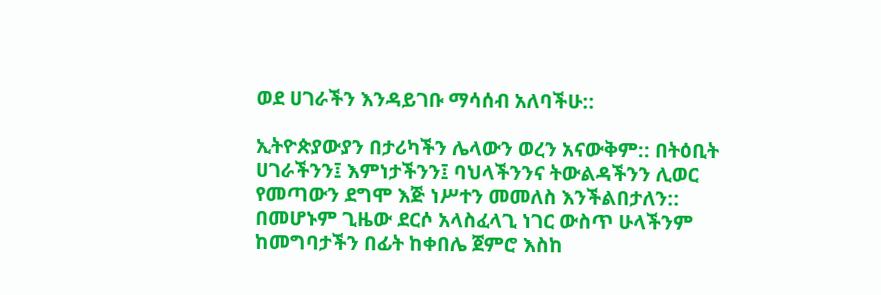ወደ ሀገራችን እንዳይገቡ ማሳሰብ አለባችሁ::

ኢትዮጵያውያን በታሪካችን ሌላውን ወረን አናውቅም:: በትዕቢት ሀገራችንን፤ እምነታችንን፤ ባህላችንንና ትውልዳችንን ሊወር የመጣውን ደግሞ እጅ ነሥተን መመለስ እንችልበታለን:: በመሆኑም ጊዜው ደርሶ አላስፈላጊ ነገር ውስጥ ሁላችንም ከመግባታችን በፊት ከቀበሌ ጀምሮ እስከ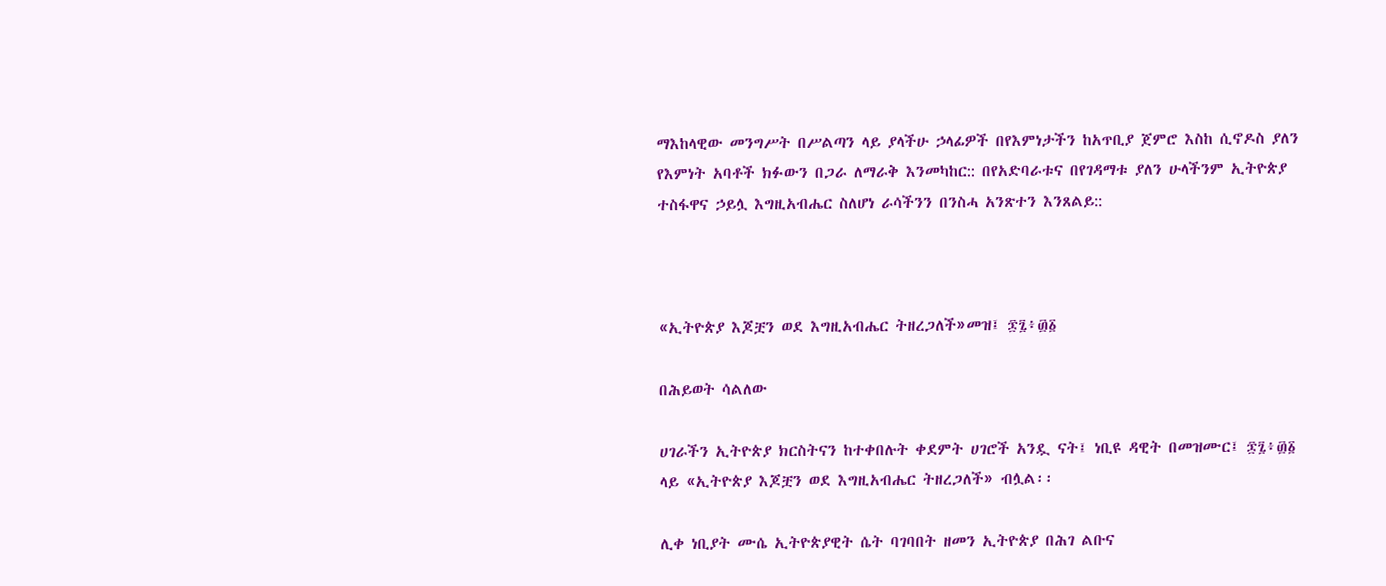ማእከላዊው መንግሥት በሥልጣን ላይ ያላችሁ ኃላፊዎች በየእምነታችን ከአጥቢያ ጀምሮ እስከ ሲኖዶስ ያለን የእምነት አባቶች ክፉውን በጋራ ለማራቅ እንመካከር:: በየአድባራቱና በየገዳማቱ ያለን ሁላችንም ኢትዮጵያ ተስፋዋና ኃይሏ እግዚአብሔር ስለሆነ ራሳችንን በንስሓ አንጽተን እንጸልይ::



«ኢትዮጵያ እጆቿን ወደ እግዚአብሔር ትዘረጋለች»መዝ፤ ፷፯፥፴፩

በሕይወት ሳልለው

ሀገራችን ኢትዮጵያ ክርስትናን ከተቀበሉት ቀደምት ሀገሮች አንዷ ናት፤ ነቢዩ ዳዊት በመዝሙር፤ ፷፯፥፴፩ ላይ «ኢትዮጵያ እጆቿን ወደ እግዚአብሔር ትዘረጋለች» ብሏል፡፡

ሊቀ ነቢያት ሙሴ ኢትዮጵያዊት ሴት ባገባበት ዘመን ኢትዮጵያ በሕገ ልቡና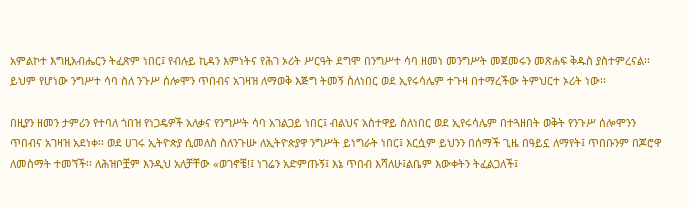አምልኮተ እግዚአብሔርን ትፈጽም ነበር፤ የብሉይ ኪዳን እምነትና የሕገ ኦሪት ሥርዓት ደግሞ በንግሥተ ሳባ ዘመነ መንግሥት መጀመሩን መጽሐፍ ቅዱስ ያስተምረናል፡፡ ይህም የሆነው ንግሥተ ሳባ ስለ ንጉሥ ሰሎሞን ጥበብና አገዛዝ ለማወቅ እጅግ ትመኝ ስለነበር ወደ ኢየሩሳሌም ተጉዛ በተማረችው ትምህርተ ኦሪት ነው፡፡

በዚያን ዘመን ታምሪን የተባለ ጎበዝ የነጋዴዎች አለቃና የንግሥት ሳባ አገልጋይ ነበር፤ ብልህና አስተዋይ ስለነበር ወደ ኢየሩሳሌም በተጓዘበት ወቅት የንጉሥ ሰሎሞንን ጥበብና አገዛዝ አደነቀ፡፡ ወደ ሀገሩ ኢትዮጵያ ሲመለስ ስለንጉሡ ለኢትዮጵያዋ ንግሥት ይነግራት ነበር፤ እርሷም ይህንን በሰማች ጊዜ በዓይኗ ለማየት፤ ጥበቡንም በጆሮዋ ለመስማት ተመኘች፡፡ ለሕዝቦቿም እንዲህ አለቻቸው «ወገኖቼ!፤ ነገሬን አድምጡኝ፤ እኔ ጥበብ እሻለሁ፤ልቤም እውቀትን ትፈልጋለች፤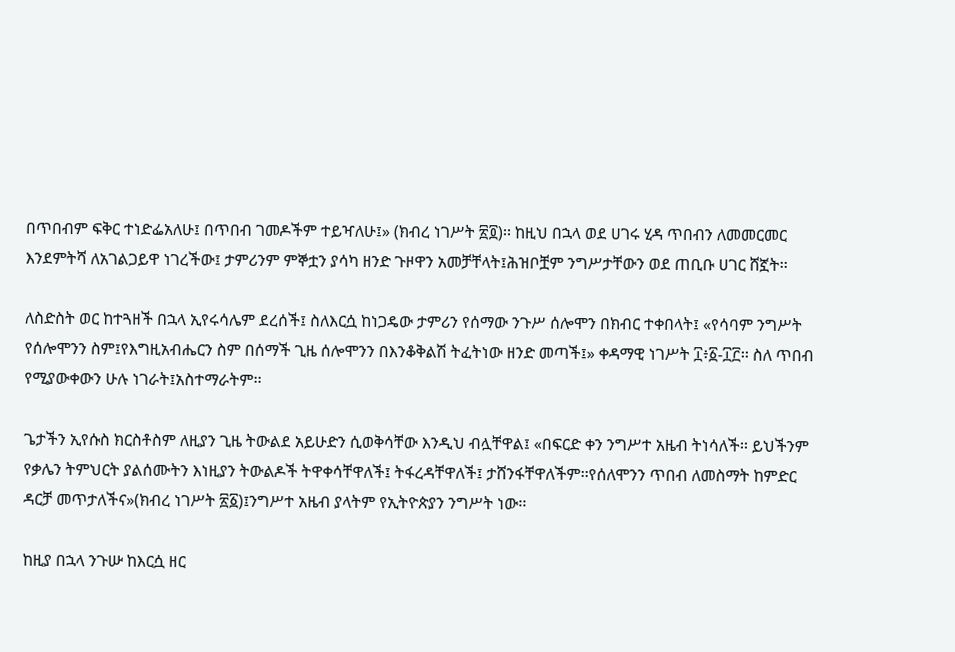በጥበብም ፍቅር ተነድፌአለሁ፤ በጥበብ ገመዶችም ተይዣለሁ፤» (ክብረ ነገሥት ፳፬)፡፡ ከዚህ በኋላ ወደ ሀገሩ ሂዳ ጥበብን ለመመርመር እንደምትሻ ለአገልጋይዋ ነገረችው፤ ታምሪንም ምኞቷን ያሳካ ዘንድ ጉዞዋን አመቻቸላት፤ሕዝቦቿም ንግሥታቸውን ወደ ጠቢቡ ሀገር ሸኟት፡፡

ለስድስት ወር ከተጓዘች በኋላ ኢየሩሳሌም ደረሰች፤ ስለእርሷ ከነጋዴው ታምሪን የሰማው ንጉሥ ሰሎሞን በክብር ተቀበላት፤ «የሳባም ንግሥት የሰሎሞንን ስም፤የእግዚአብሔርን ስም በሰማች ጊዜ ሰሎሞንን በእንቆቅልሽ ትፈትነው ዘንድ መጣች፤» ቀዳማዊ ነገሥት ፲፥፩-፲፫፡፡ ስለ ጥበብ የሚያውቀውን ሁሉ ነገራት፤አስተማራትም፡፡

ጌታችን ኢየሱስ ክርስቶስም ለዚያን ጊዜ ትውልደ አይሁድን ሲወቅሳቸው እንዲህ ብሏቸዋል፤ «በፍርድ ቀን ንግሥተ አዜብ ትነሳለች፡፡ ይህችንም የቃሌን ትምህርት ያልሰሙትን እነዚያን ትውልዶች ትዋቀሳቸዋለች፤ ትፋረዳቸዋለች፤ ታሸንፋቸዋለችም፡፡የሰለሞንን ጥበብ ለመስማት ከምድር ዳርቻ መጥታለችና»(ክብረ ነገሥት ፳፩)፤ንግሥተ አዜብ ያላትም የኢትዮጵያን ንግሥት ነው፡፡

ከዚያ በኋላ ንጉሡ ከእርሷ ዘር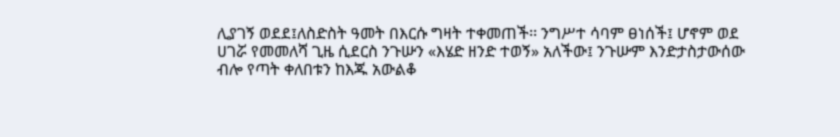ሊያገኝ ወደደ፤ለስድስት ዓመት በእርሱ ግዛት ተቀመጠች፡፡ ንግሥተ ሳባም ፀነሰች፤ ሆኖም ወደ ሀገሯ የመመለሻ ጊዜ ሲደርስ ንጉሡን «እሄድ ዘንድ ተወኝ» አለችው፤ ንጉሡም እንድታስታውሰው ብሎ የጣት ቀለበቱን ከእጁ አውልቆ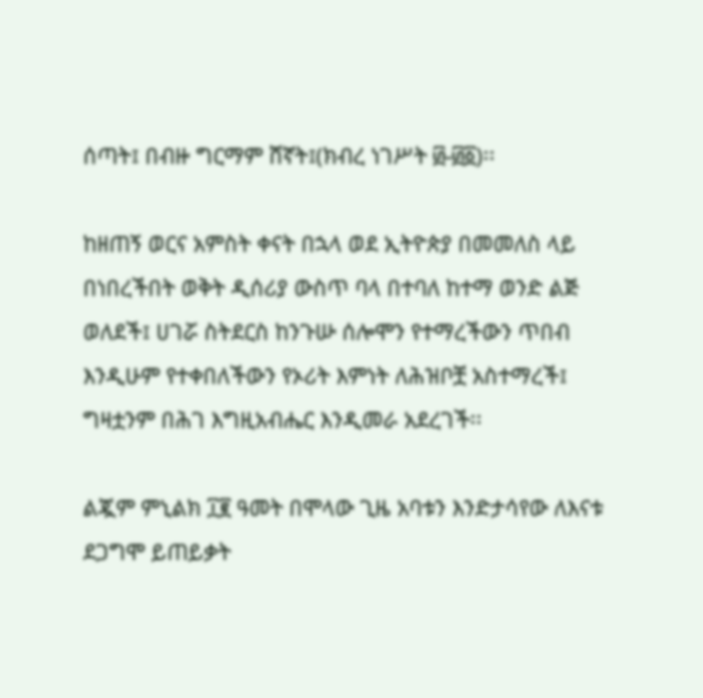ሰጣት፤ በብዙ ግርማም ሸኛት፤(ክብረ ነገሥት ፴‐፴፩)፡፡

ከዘጠኝ ወርና አምስት ቀናት በኋላ ወደ ኢትዮጵያ በመመለስ ላይ በነበረችበት ወቅት ዲሰሪያ ውስጥ ባላ በተባለ ከተማ ወንድ ልጅ ወለደች፤ ሀገሯ ስትደርስ ከንጉሡ ሰሎሞን የተማረችውን ጥበብ እንዲሁም የተቀበለችውን የኦሪት እምነት ለሕዝቦቿ አስተማረች፤ ግዛቷንም በሕገ እግዚአብሔር እንዲመራ አደረገች፡፡

ልጇም ምኒልክ ፲፪ ዓመት በሞላው ጊዜ አባቱን እንድታሳየው ለእናቱ ደጋግሞ ይጠይቃት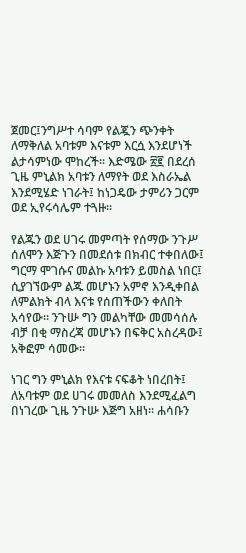ጀመር፤ንግሥተ ሳባም የልጇን ጭንቀት ለማቅለል አባቱም እናቱም እርሷ እንደሆነች ልታሳምነው ሞከረች፡፡ እድሜው ፳፪ በደረሰ ጊዜ ምኒልክ አባቱን ለማየት ወደ እስራኤል እንደሚሄድ ነገራት፤ ከነጋዴው ታምሪን ጋርም ወደ ኢየሩሳሌም ተጓዙ፡፡

የልጁን ወደ ሀገሩ መምጣት የሰማው ንጉሥ ሰለሞን እጅጉን በመደሰቱ በክብር ተቀበለው፤  ግርማ ሞገሱና መልኩ አባቱን ይመስል ነበር፤ ሲያገኘውም ልጁ መሆኑን አምኖ እንዲቀበል ለምልክት ብላ እናቱ የሰጠችውን ቀለበት አሳየው፡፡ ንጉሡ ግን መልካቸው መመሳሰሉ ብቻ በቂ ማስረጃ መሆኑን በፍቅር አስረዳው፤ አቅፎም ሳመው፡፡

ነገር ግን ምኒልክ የእናቱ ናፍቆት ነበረበት፤ ለአባቱም ወደ ሀገሩ መመለስ እንደሚፈልግ በነገረው ጊዜ ንጉሡ እጅግ አዘነ፡፡ ሐሳቡን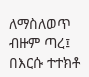ለማስለወጥ ብዙም ጣረ፤ በእርሱ ተተክቶ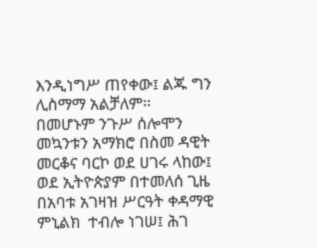እንዲነግሥ ጠየቀው፤ ልጁ ግን ሊስማማ አልቻለም፡፡ በመሆኑም ንጉሥ ሰሎሞን መኳንቱን አማክሮ በስመ ዳዊት መርቆና ባርኮ ወደ ሀገሩ ላከው፤ ወደ ኢትዮጵያም በተመለሰ ጊዜ በአባቱ አገዛዝ ሥርዓት ቀዳማዊ ምኒልክ  ተብሎ ነገሠ፤ ሕገ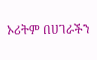ኦሪትም በሀገራችን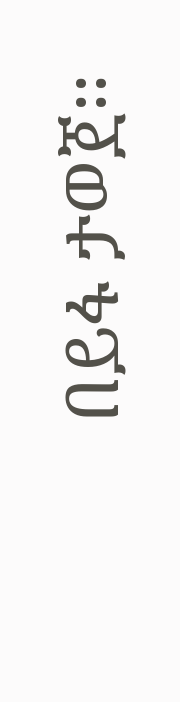በይፋ ታወጀ፡፡